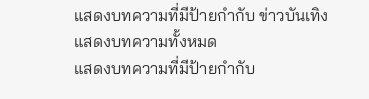แสดงบทความที่มีป้ายกำกับ ข่าวบันเทิง แสดงบทความทั้งหมด
แสดงบทความที่มีป้ายกำกับ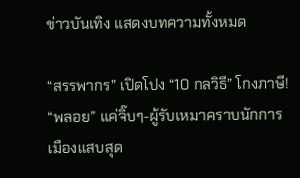ข่าวบันเทิง แสดงบทความทั้งหมด

“สรรพากร” เปิดโปง “10 กลวิธี” โกงภาษี! “พลอย” แค่จิ๊บๆ-ผู้รับเหมาคราบนักการเมืองแสบสุด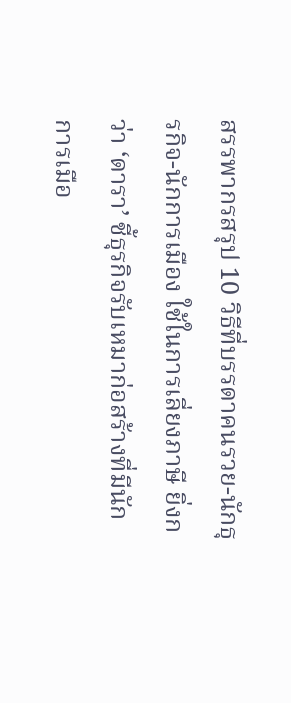สรรพากรสรุป 10 วิธีที่บรรดาคนรวย-นักธุรกิจ-นักการเมือง ใช้ในการเลี่ยงภาษี ยิ่งกว่า ‘ดารา’ ชี้ธุรกิจรับเหมาก่อสร้างที่มีนักการเมือ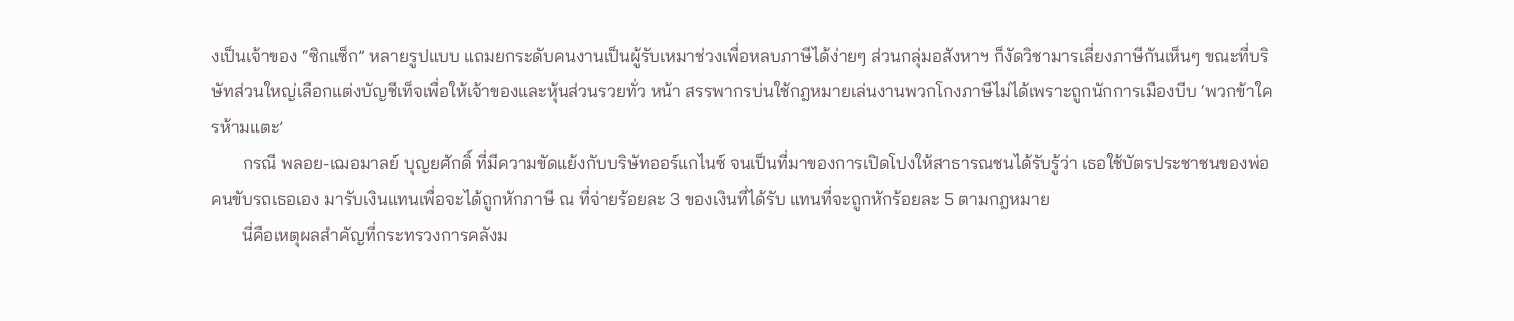งเป็นเจ้าของ “ซิกแซ็ก” หลายรูปแบบ แถมยกระดับคนงานเป็นผู้รับเหมาช่วงเพื่อหลบภาษีได้ง่ายๆ ส่วนกลุ่มอสังหาฯ ก็งัดวิชามารเลี่ยงภาษีกันเห็นๆ ขณะที่บริษัทส่วนใหญ่เลือกแต่งบัญชีเท็จเพื่อให้เจ้าของและหุ้นส่วนรวยทั่ว หน้า สรรพากรบ่นใช้กฎหมายเล่นงานพวกโกงภาษีไม่ได้เพราะถูกนักการเมืองบีบ ‘พวกข้าใครห้ามแตะ’
       กรณี พลอย-เฌอมาลย์ บุญยศักดิ์ ที่มีความขัดแย้งกับบริษัทออร์แกไนซ์ จนเป็นที่มาของการเปิดโปงให้สาธารณชนได้รับรู้ว่า เธอใช้บัตรประชาชนของพ่อคนขับรถเธอเอง มารับเงินแทนเพื่อจะได้ถูกหักภาษี ณ ที่จ่ายร้อยละ 3 ของเงินที่ได้รับ แทนที่จะถูกหักร้อยละ 5 ตามกฎหมาย
       นี่คือเหตุผลสำคัญที่กระทรวงการคลังม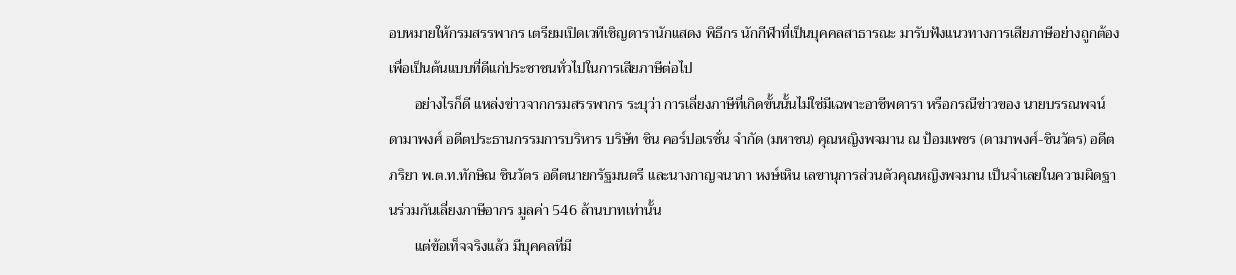อบหมายให้กรมสรรพากร เตรียมเปิดเวทีเชิญดารานักแสดง พิธีกร นักกีฬาที่เป็นบุคคลสาธารณะ มารับฟังแนวทางการเสียภาษีอย่างถูกต้อง เพื่อเป็นต้นแบบที่ดีแก่ประชาชนทั่วไปในการเสียภาษีต่อไป
       อย่างไรก็ดี แหล่งข่าวจากกรมสรรพากร ระบุว่า การเลี่ยงภาษีที่เกิดขั้นนั้นไม่ใช่มีเฉพาะอาชีพดารา หรือกรณีข่าวของ นายบรรณพจน์ ดามาพงศ์ อดีตประธานกรรมการบริหาร บริษัท ชิน คอร์ปอเรชั่น จำกัด (มหาชน) คุณหญิงพจมาน ณ ป้อมเพชร (ดามาพงศ์-ชินวัตร) อดีตภริยา พ.ต.ท.ทักษิณ ชินวัตร อดีตนายกรัฐมนตรี และนางกาญจนาภา หงษ์เหิน เลขานุการส่วนตัวคุณหญิงพจมาน เป็นจำเลยในความผิดฐานร่วมกันเลี่ยงภาษีอากร มูลค่า 546 ล้านบาทเท่านั้น
       แต่ข้อเท็จจริงแล้ว มีบุคคลที่มี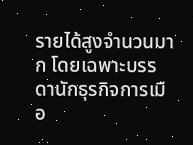รายได้สูงจำนวนมาก โดยเฉพาะบรรดานักธุรกิจการเมือ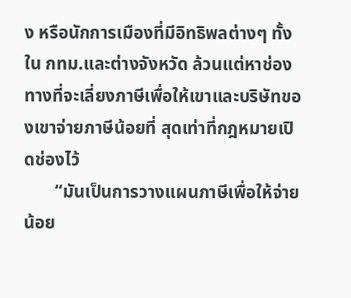ง หรือนักการเมืองที่มีอิทธิพลต่างๆ ทั้งใน กทม.และต่างจังหวัด ล้วนแต่หาช่องทางที่จะเลี่ยงภาษีเพื่อให้เขาและบริษัทของเขาจ่ายภาษีน้อยที่ สุดเท่าที่กฎหมายเปิดช่องไว้
       “มันเป็นการวางแผนภาษีเพื่อให้จ่ายน้อย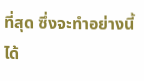ที่สุด ซึ่งจะทำอย่างนี้ได้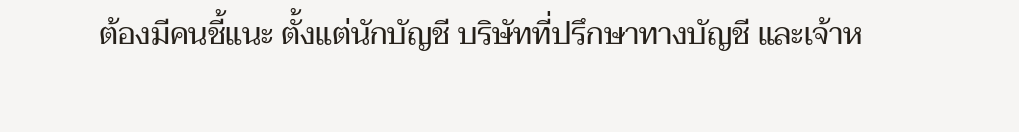ต้องมีคนชี้แนะ ตั้งแต่นักบัญชี บริษัทที่ปรึกษาทางบัญชี และเจ้าห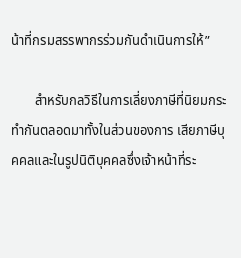น้าที่กรมสรรพากรร่วมกันดำเนินการให้”

       สำหรับกลวิธีในการเลี่ยงภาษีที่นิยมกระทำกันตลอดมาทั้งในส่วนของการ เสียภาษีบุคคลและในรูปนิติบุคคลซึ่งเจ้าหน้าที่ระ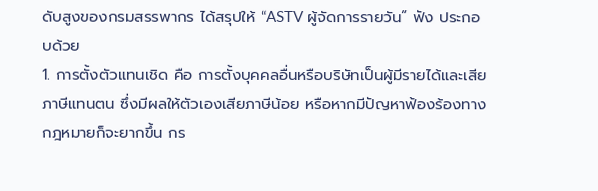ดับสูงของกรมสรรพากร ได้สรุปให้ “ASTV ผู้จัดการรายวัน” ฟัง ประกอบด้วย
1. การตั้งตัวแทนเชิด คือ การตั้งบุคคลอื่นหรือบริษัทเป็นผู้มีรายได้และเสียภาษีแทนตน ซึ่งมีผลให้ตัวเองเสียภาษีน้อย หรือหากมีปัญหาฟ้องร้องทางกฎหมายก็จะยากขึ้น กร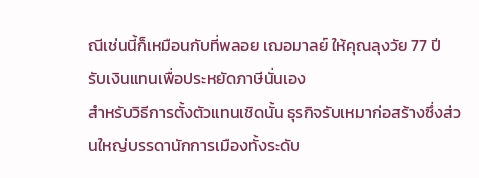ณีเช่นนี้ก็เหมือนกับที่พลอย เฌอมาลย์ ให้คุณลุงวัย 77 ปี รับเงินแทนเพื่อประหยัดภาษีนั่นเอง
สำหรับวิธีการตั้งตัวแทนเชิดนั้น ธุรกิจรับเหมาก่อสร้างซึ่งส่วนใหญ่บรรดานักการเมืองทั้งระดับ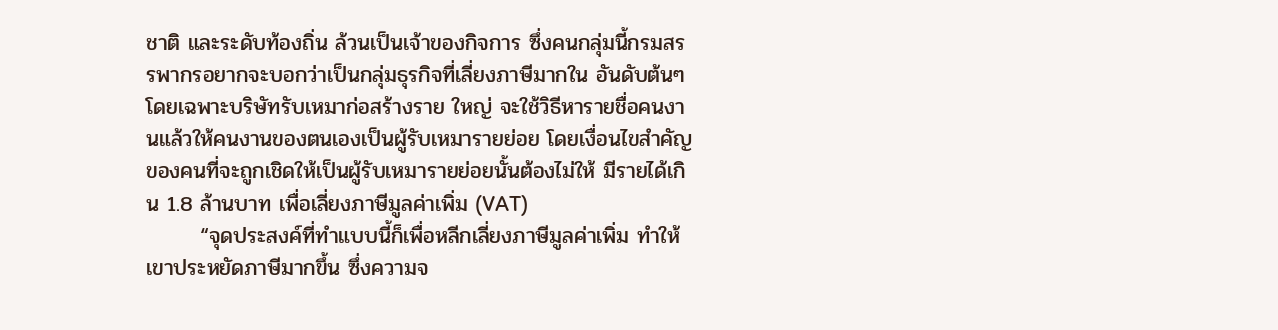ชาติ และระดับท้องถิ่น ล้วนเป็นเจ้าของกิจการ ซึ่งคนกลุ่มนี้กรมสรรพากรอยากจะบอกว่าเป็นกลุ่มธุรกิจที่เลี่ยงภาษีมากใน อันดับต้นๆ
โดยเฉพาะบริษัทรับเหมาก่อสร้างราย ใหญ่ จะใช้วิธีหารายชื่อคนงานแล้วให้คนงานของตนเองเป็นผู้รับเหมารายย่อย โดยเงื่อนไขสำคัญของคนที่จะถูกเชิดให้เป็นผู้รับเหมารายย่อยนั้นต้องไม่ให้ มีรายได้เกิน 1.8 ล้านบาท เพื่อเลี่ยงภาษีมูลค่าเพิ่ม (VAT)
       “จุดประสงค์ที่ทำแบบนี้ก็เพื่อหลีกเลี่ยงภาษีมูลค่าเพิ่ม ทำให้เขาประหยัดภาษีมากขึ้น ซึ่งความจ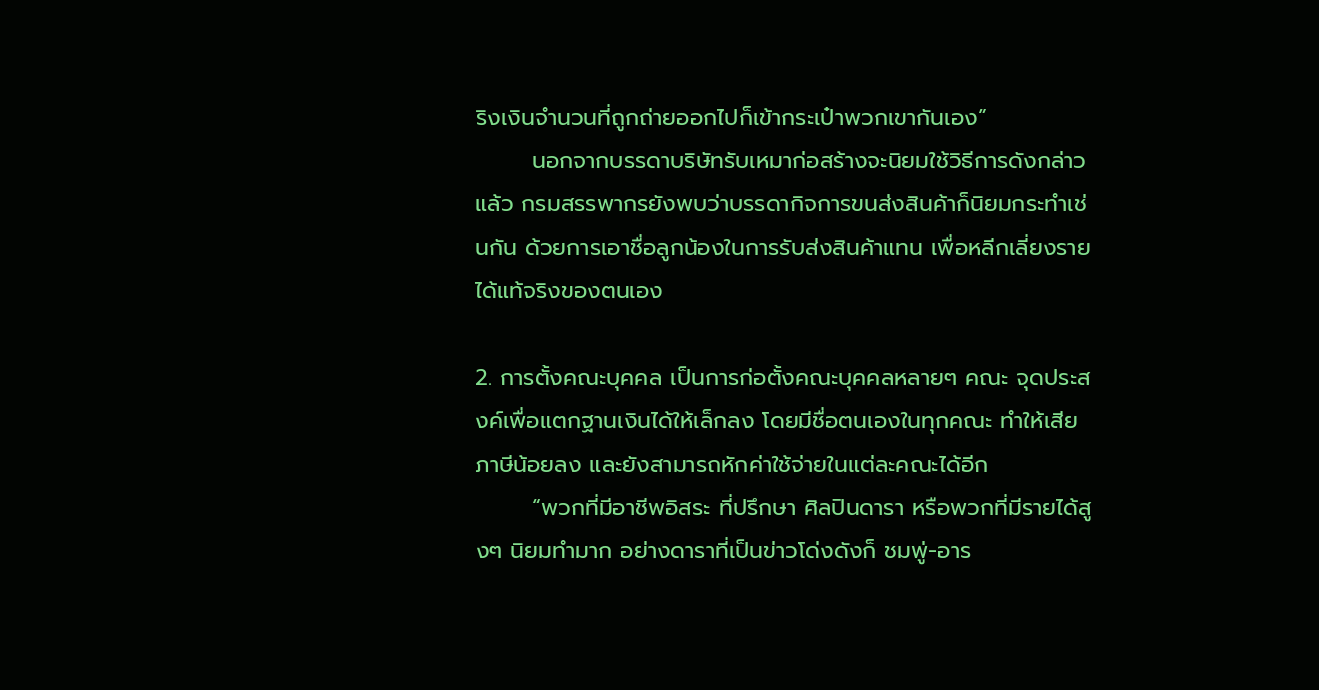ริงเงินจำนวนที่ถูกถ่ายออกไปก็เข้ากระเป๋าพวกเขากันเอง”
       นอกจากบรรดาบริษัทรับเหมาก่อสร้างจะนิยมใช้วิธีการดังกล่าวแล้ว กรมสรรพากรยังพบว่าบรรดากิจการขนส่งสินค้าก็นิยมกระทำเช่นกัน ด้วยการเอาชื่อลูกน้องในการรับส่งสินค้าแทน เพื่อหลีกเลี่ยงรายได้แท้จริงของตนเอง

2. การตั้งคณะบุคคล เป็นการก่อตั้งคณะบุคคลหลายๆ คณะ จุดประสงค์เพื่อแตกฐานเงินได้ให้เล็กลง โดยมีชื่อตนเองในทุกคณะ ทำให้เสียภาษีน้อยลง และยังสามารถหักค่าใช้จ่ายในแต่ละคณะได้อีก
       “พวกที่มีอาชีพอิสระ ที่ปรึกษา ศิลปินดารา หรือพวกที่มีรายได้สูงๆ นิยมทำมาก อย่างดาราที่เป็นข่าวโด่งดังก็ ชมพู่-อาร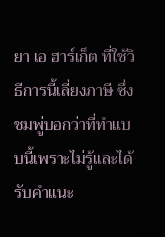ยา เอ ฮาร์เก็ต ที่ใช้วิธีการนี้เลี่ยงภาษี ซึ่งชมพู่บอกว่าที่ทำแบบนี้เพราะไม่รู้และได้รับคำแนะ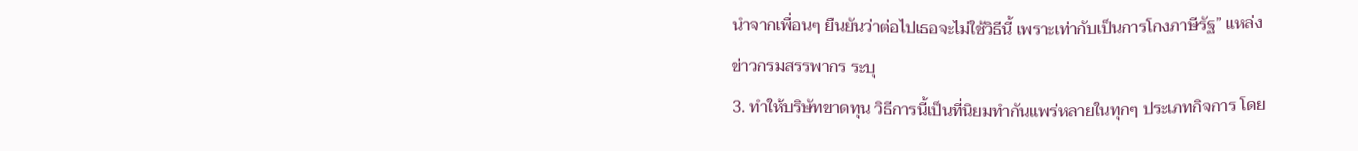นำจากเพื่อนๆ ยืนยันว่าต่อไปเธอจะไม่ใช้วิธีนี้ เพราะเท่ากับเป็นการโกงภาษีรัฐ” แหล่งข่าวกรมสรรพากร ระบุ
3. ทำให้บริษัทขาดทุน วิธีการนี้เป็นที่นิยมทำกันแพร่หลายในทุกๆ ประเภทกิจการ โดย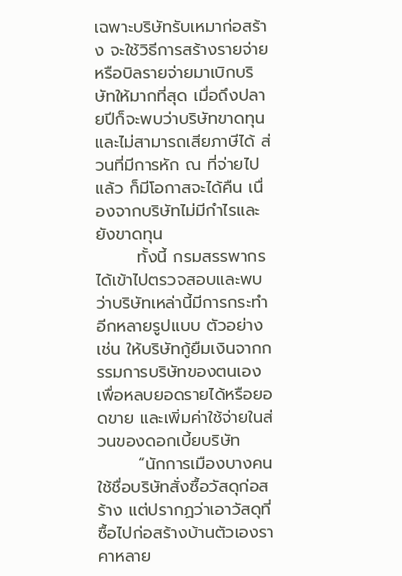เฉพาะบริษัทรับเหมาก่อสร้าง จะใช้วิธีการสร้างรายจ่าย หรือบิลรายจ่ายมาเบิกบริษัทให้มากที่สุด เมื่อถึงปลายปีก็จะพบว่าบริษัทขาดทุนและไม่สามารถเสียภาษีได้ ส่วนที่มีการหัก ณ ที่จ่ายไปแล้ว ก็มีโอกาสจะได้คืน เนื่องจากบริษัทไม่มีกำไรและยังขาดทุน
       ทั้งนี้ กรมสรรพากรได้เข้าไปตรวจสอบและพบว่าบริษัทเหล่านี้มีการกระทำอีกหลายรูปแบบ ตัวอย่างเช่น ให้บริษัทกู้ยืมเงินจากกรรมการบริษัทของตนเองเพื่อหลบยอดรายได้หรือยอดขาย และเพิ่มค่าใช้จ่ายในส่วนของดอกเบี้ยบริษัท
       “นักการเมืองบางคนใช้ชื่อบริษัทสั่งซื้อวัสดุก่อสร้าง แต่ปรากฏว่าเอาวัสดุที่ซื้อไปก่อสร้างบ้านตัวเองราคาหลาย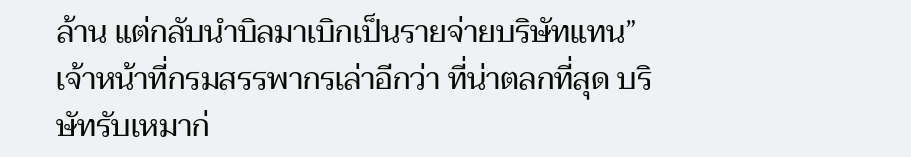ล้าน แต่กลับนำบิลมาเบิกเป็นรายจ่ายบริษัทแทน”
เจ้าหน้าที่กรมสรรพากรเล่าอีกว่า ที่น่าตลกที่สุด บริษัทรับเหมาก่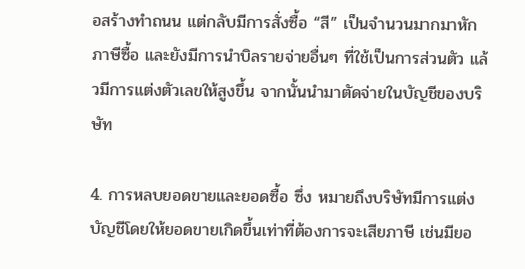อสร้างทำถนน แต่กลับมีการสั่งซื้อ “สี” เป็นจำนวนมากมาหักภาษีซื้อ และยังมีการนำบิลรายจ่ายอื่นๆ ที่ใช้เป็นการส่วนตัว แล้วมีการแต่งตัวเลขให้สูงขึ้น จากนั้นนำมาตัดจ่ายในบัญชีของบริษัท

4. การหลบยอดขายและยอดซื้อ ซึ่ง หมายถึงบริษัทมีการแต่งบัญชีโดยให้ยอดขายเกิดขึ้นเท่าที่ต้องการจะเสียภาษี เช่นมียอ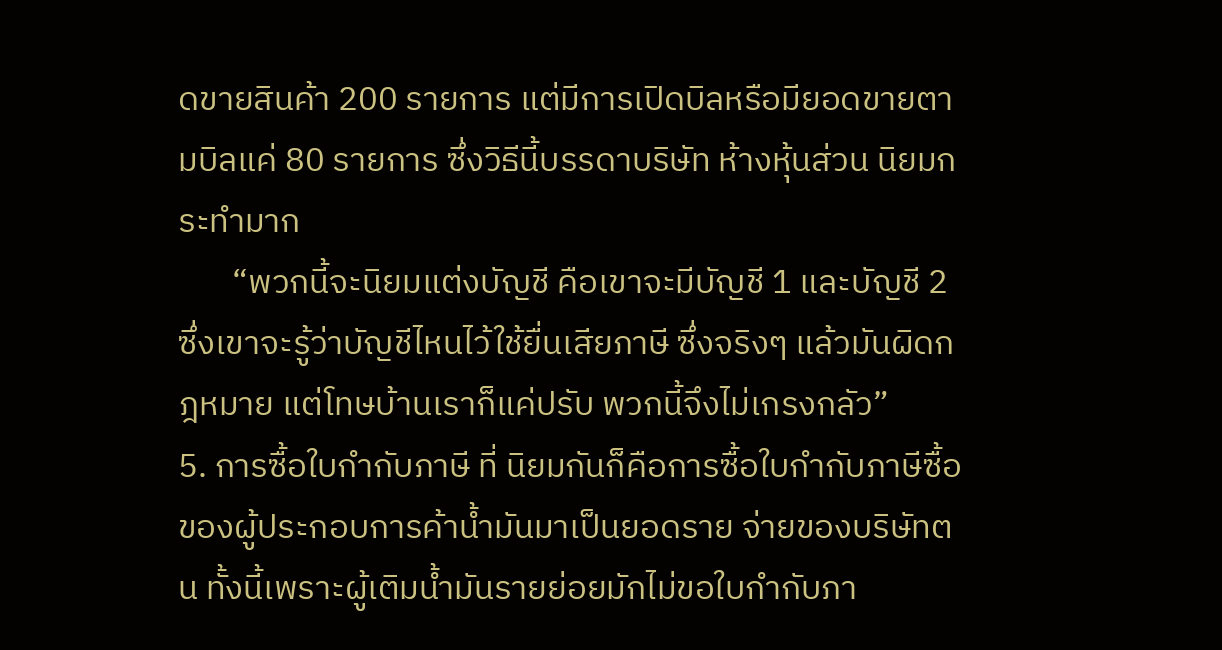ดขายสินค้า 200 รายการ แต่มีการเปิดบิลหรือมียอดขายตามบิลแค่ 80 รายการ ซึ่งวิธีนี้บรรดาบริษัท ห้างหุ้นส่วน นิยมกระทำมาก
       “พวกนี้จะนิยมแต่งบัญชี คือเขาจะมีบัญชี 1 และบัญชี 2 ซึ่งเขาจะรู้ว่าบัญชีไหนไว้ใช้ยื่นเสียภาษี ซึ่งจริงๆ แล้วมันผิดกฎหมาย แต่โทษบ้านเราก็แค่ปรับ พวกนี้จึงไม่เกรงกลัว”
5. การซื้อใบกำกับภาษี ที่ นิยมกันก็คือการซื้อใบกำกับภาษีซื้อของผู้ประกอบการค้าน้ำมันมาเป็นยอดราย จ่ายของบริษัทตน ทั้งนี้เพราะผู้เติมน้ำมันรายย่อยมักไม่ขอใบกำกับภา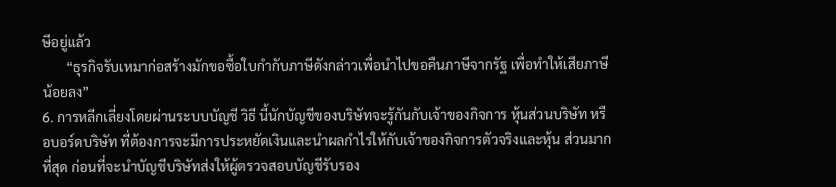ษีอยู่แล้ว
       “ธุรกิจรับเหมาก่อสร้างมักขอซื้อใบกำกับภาษีดังกล่าวเพื่อนำไปขอคืนภาษีจากรัฐ เพื่อทำให้เสียภาษีน้อยลง”
6. การหลีกเลี่ยงโดยผ่านระบบบัญชี วิธี นี้นักบัญชีของบริษัทจะรู้กันกับเจ้าของกิจการ หุ้นส่วนบริษัท หรือบอร์ดบริษัท ที่ต้องการจะมีการประหยัดเงินและนำผลกำไรให้กับเจ้าของกิจการตัวจริงและหุ้น ส่วนมากที่สุด ก่อนที่จะนำบัญชีบริษัทส่งให้ผู้ตรวจสอบบัญชีรับรอง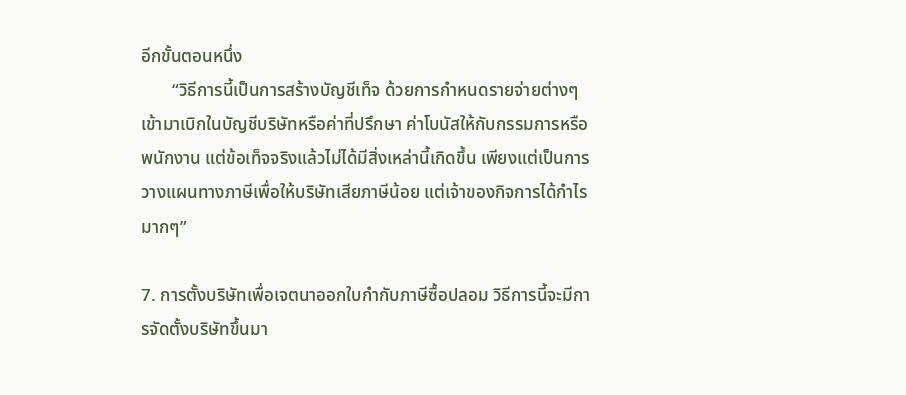อีกขั้นตอนหนึ่ง
       “วิธีการนี้เป็นการสร้างบัญชีเท็จ ด้วยการกำหนดรายจ่ายต่างๆ เข้ามาเบิกในบัญชีบริษัทหรือค่าที่ปรึกษา ค่าโบนัสให้กับกรรมการหรือพนักงาน แต่ข้อเท็จจริงแล้วไม่ได้มีสิ่งเหล่านี้เกิดขึ้น เพียงแต่เป็นการวางแผนทางภาษีเพื่อให้บริษัทเสียภาษีน้อย แต่เจ้าของกิจการได้กำไรมากๆ”

7. การตั้งบริษัทเพื่อเจตนาออกใบกำกับภาษีซื้อปลอม วิธีการนี้จะมีการจัดตั้งบริษัทขึ้นมา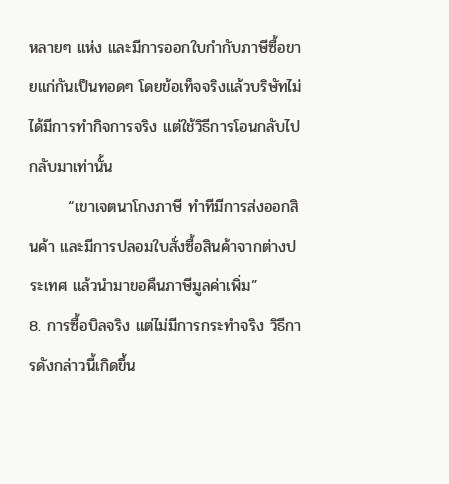หลายๆ แห่ง และมีการออกใบกำกับภาษีซื้อขายแก่กันเป็นทอดๆ โดยข้อเท็จจริงแล้วบริษัทไม่ได้มีการทำกิจการจริง แต่ใช้วิธีการโอนกลับไปกลับมาเท่านั้น
       “เขาเจตนาโกงภาษี ทำทีมีการส่งออกสินค้า และมีการปลอมใบสั่งซื้อสินค้าจากต่างประเทศ แล้วนำมาขอคืนภาษีมูลค่าเพิ่ม”
8. การซื้อบิลจริง แต่ไม่มีการกระทำจริง วิธีการดังกล่าวนี้เกิดขึ้น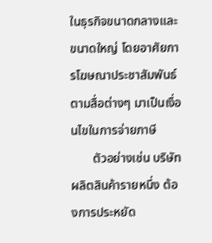ในธุรกิจขนาดกลางและขนาดใหญ่ โดยอาศัยการโฆษณาประชาสัมพันธ์ตามสื่อต่างๆ มาเป็นเงื่อนไขในการจ่ายภาษี
       ตัวอย่างเช่น บริษัทผลิตสินค้ารายหนึ่ง ต้องการประหยัด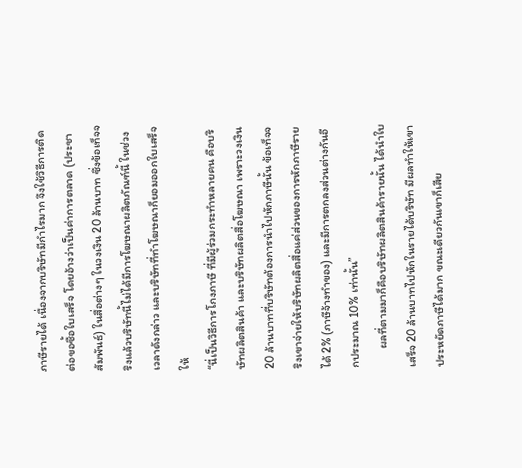ภาษีรายได้ เนื่องจากบริษัทมีกำไรมาก จึงใช้วิธีการติดต่อขอซื้อใบเสร็จ โดยอ้างว่าเป็นค่าการตลาด (ประชาสัมพันธ์) ในสื่อต่างๆ ในวงเงิน 20 ล้านบาท ซึ่งข้อเท็จจริงแล้วบริษัทนี้ไม่ได้มีการโฆษณาผลิตภัณฑ์นี้ ในช่วงเวลาดังกล่าว และบริษัทที่ทำโฆษณาก็ยอมออกใบเสร็จให้
“นี่เป็นวิธีการโกงภาษี ที่มีผู้ร่วมกระทำหลายคน คือบริษัทผลิตสินค้า และบริษัทผลิตสื่อโฆษณา เพราะวงเงิน 20 ล้านบาทที่บริษัทต้องการนำไปหักภาษีนั้น ข้อเท็จจริงเขาจ่ายให้บริษัทผลิตสื่อแค่ส่วนของการหักภาษีรายได้ 2% (ภาษีจ้างทำของ) และมีการตกลงส่วนต่างกันอีกประมาณ 10% เท่านั้น”
       ผลที่ตามมาก็คือบริษัทผลิตสินค้ารายนั้น ได้นำใบเสร็จ 20 ล้านบาทไปหักในรายได้บริษัท มีผลทำให้เขาประหยัดภาษีได้มาก ขณะเดียวกันเขาก็เสีย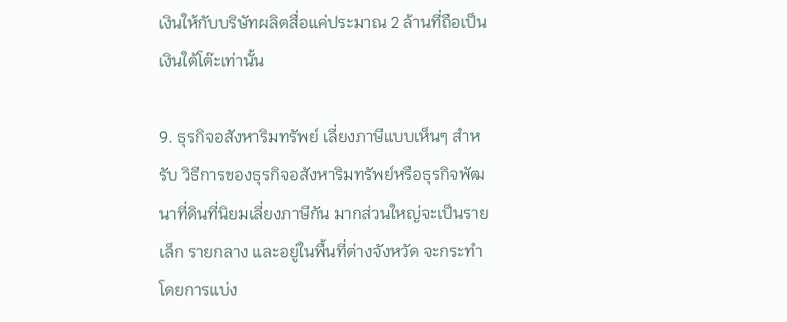เงินให้กับบริษัทผลิตสื่อแค่ประมาณ 2 ล้านที่ถือเป็นเงินใต้โต๊ะเท่านั้น

9. ธุรกิจอสังหาริมทรัพย์ เลี่ยงภาษีแบบเห็นๆ สำหรับ วิธีการของธุรกิจอสังหาริมทรัพย์หรือธุรกิจพัฒนาที่ดินที่นิยมเลี่ยงภาษีกัน มากส่วนใหญ่จะเป็นรายเล็ก รายกลาง และอยู่ในพื้นที่ต่างจังหวัด จะกระทำโดยการแบ่ง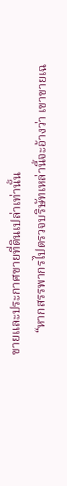ขายและประกาศขายที่ดินเปล่าเท่านั้น
       “หากสรรพากรไปตรวจบริษัทเหล่านี้จะอ้างว่า เขาขายเฉ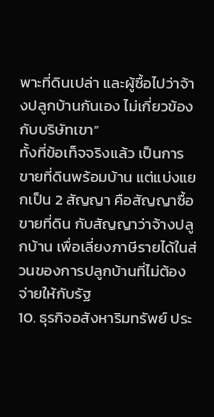พาะที่ดินเปล่า และผู้ซื้อไปว่าจ้างปลูกบ้านกันเอง ไม่เกี่ยวข้องกับบริษัทเขา”
ทั้งที่ข้อเท็จจริงแล้ว เป็นการขายที่ดินพร้อมบ้าน แต่แบ่งแยกเป็น 2 สัญญา คือสัญญาซื้อขายที่ดิน กับสัญญาว่าจ้างปลูกบ้าน เพื่อเลี่ยงภาษีรายได้ในส่วนของการปลูกบ้านที่ไม่ต้องจ่ายให้กับรัฐ
10. ธุรกิจอสังหาริมทรัพย์ ประ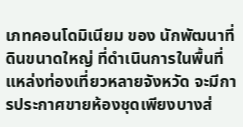เภทคอนโดมิเนียม ของ นักพัฒนาที่ดินขนาดใหญ่ ที่ดำเนินการในพื้นที่แหล่งท่องเที่ยวหลายจังหวัด จะมีการประกาศขายห้องชุดเพียงบางส่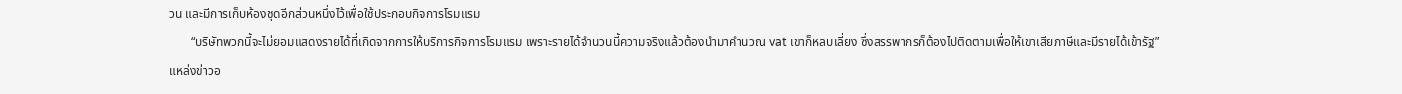วน และมีการเก็บห้องชุดอีกส่วนหนึ่งไว้เพื่อใช้ประกอบกิจการโรมแรม
       “บริษัทพวกนี้จะไม่ยอมแสดงรายได้ที่เกิดจากการให้บริการกิจการโรมแรม เพราะรายได้จำนวนนี้ความจริงแล้วต้องนำมาคำนวณ vat เขาก็หลบเลี่ยง ซึ่งสรรพากรก็ต้องไปติดตามเพื่อให้เขาเสียภาษีและมีรายได้เข้ารัฐ”
แหล่งข่าวอ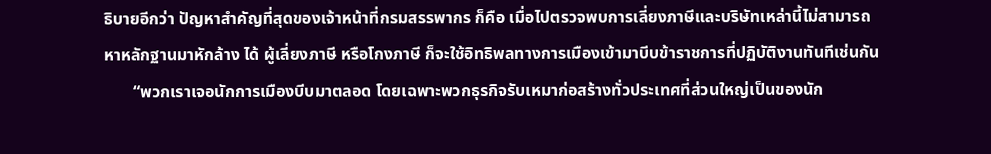ธิบายอีกว่า ปัญหาสำคัญที่สุดของเจ้าหน้าที่กรมสรรพากร ก็คือ เมื่อไปตรวจพบการเลี่ยงภาษีและบริษัทเหล่านี้ไม่สามารถหาหลักฐานมาหักล้าง ได้ ผู้เลี่ยงภาษี หรือโกงภาษี ก็จะใช้อิทธิพลทางการเมืองเข้ามาบีบข้าราชการที่ปฏิบัติงานทันทีเช่นกัน
       “พวกเราเจอนักการเมืองบีบมาตลอด โดยเฉพาะพวกธุรกิจรับเหมาก่อสร้างทั่วประเทศที่ส่วนใหญ่เป็นของนัก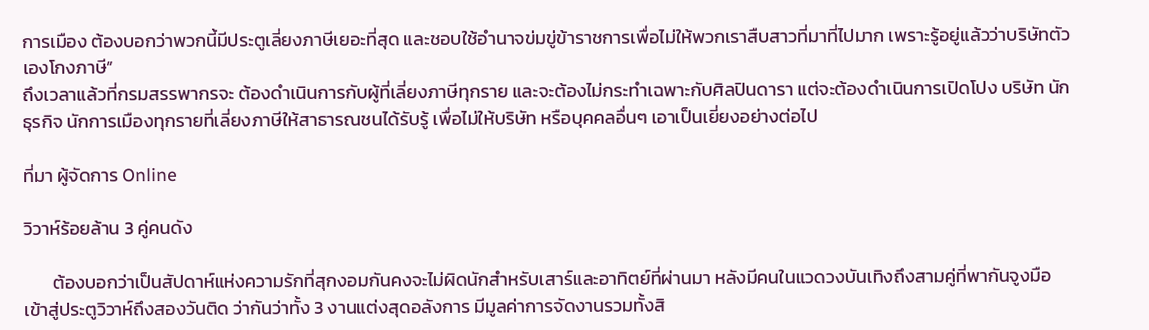การเมือง ต้องบอกว่าพวกนี้มีประตูเลี่ยงภาษีเยอะที่สุด และชอบใช้อำนาจข่มขู่ข้าราชการเพื่อไม่ให้พวกเราสืบสาวที่มาที่ไปมาก เพราะรู้อยู่แล้วว่าบริษัทตัวเองโกงภาษี”
ถึงเวลาแล้วที่กรมสรรพากรจะ ต้องดำเนินการกับผู้ที่เลี่ยงภาษีทุกราย และจะต้องไม่กระทำเฉพาะกับศิลปินดารา แต่จะต้องดำเนินการเปิดโปง บริษัท นักธุรกิจ นักการเมืองทุกรายที่เลี่ยงภาษีให้สาธารณชนได้รับรู้ เพื่อไม่ให้บริษัท หรือบุคคลอื่นๆ เอาเป็นเยี่ยงอย่างต่อไป

ที่มา ผู้จัดการ Online

วิวาห์ร้อยล้าน 3 คู่คนดัง

       ต้องบอกว่าเป็นสัปดาห์แห่งความรักที่สุกงอมกันคงจะไม่ผิดนักสำหรับเสาร์และอาทิตย์ที่ผ่านมา หลังมีคนในแวดวงบันเทิงถึงสามคู่ที่พากันจูงมือเข้าสู่ประตูวิวาห์ถึงสองวันติด ว่ากันว่าทั้ง 3 งานแต่งสุดอลังการ มีมูลค่าการจัดงานรวมทั้งสิ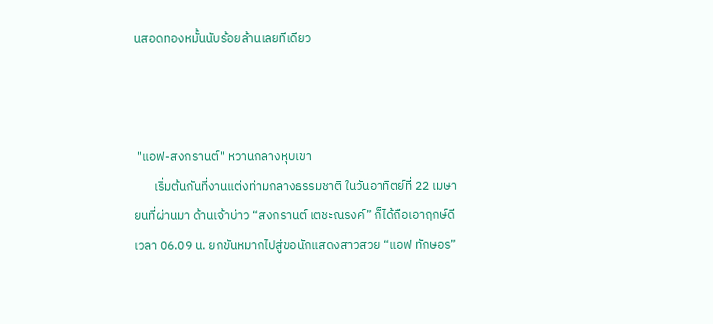นสอดทองหมั้นนับร้อยล้านเลยทีเดียว



 "แอฟ-สงกรานต์" หวานกลางหุบเขา
       เริ่มต้นกันที่งานแต่งท่ามกลางธรรมชาติ ในวันอาทิตย์ที่ 22 เมษายนที่ผ่านมา ด้านเจ้าบ่าว “สงกรานต์ เตชะณรงค์” ก็ได้ถือเอาฤกษ์ดี เวลา 06.09 น. ยกขันหมากไปสู่ขอนักแสดงสาวสวย “แอฟ ทักษอร”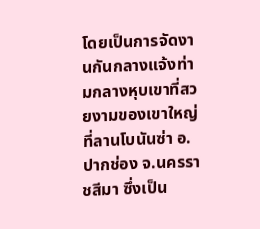โดยเป็นการจัดงานกันกลางแจ้งท่ามกลางหุบเขาที่สวยงามของเขาใหญ่ ที่ลานโบนันซ่า อ.ปากช่อง จ.นครราชสีมา ซึ่งเป็น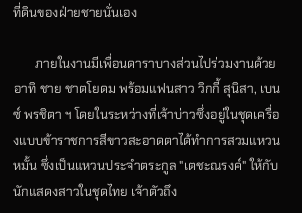ที่ดินของฝ่ายชายนั่นเอง

       ภายในงานมีเพื่อนดาราบางส่วนไปร่วมงานด้วย อาทิ ชาย ชาตโยดม พร้อมแฟนสาว วิกกี้ สุนิสา, เบนซ์ พรชิตา ฯ โดยในระหว่างที่เจ้าบ่าวซึ่งอยู่ในชุดเครื่องแบบข้าราชการสีขาวสะอาดตาได้ทำการสวมแหวนหมั้น ซึ่งเป็นแหวนประจำตระกูล "เตชะณรงค์" ให้กับนักแสดงสาวในชุดไทย เจ้าตัวถึง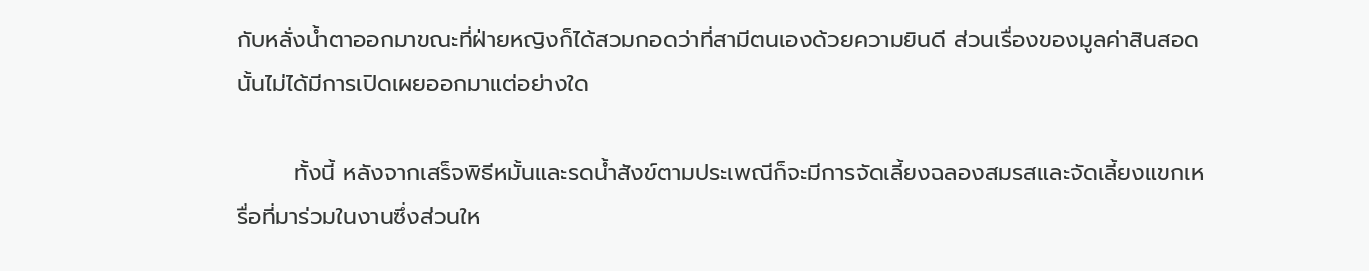กับหลั่งน้ำตาออกมาขณะที่ฝ่ายหญิงก็ได้สวมกอดว่าที่สามีตนเองด้วยความยินดี ส่วนเรื่องของมูลค่าสินสอดนั้นไม่ได้มีการเปิดเผยออกมาแต่อย่างใด

       ทั้งนี้ หลังจากเสร็จพิธีหมั้นและรดน้ำสังข์ตามประเพณีก็จะมีการจัดเลี้ยงฉลองสมรสและจัดเลี้ยงแขกเหรื่อที่มาร่วมในงานซึ่งส่วนให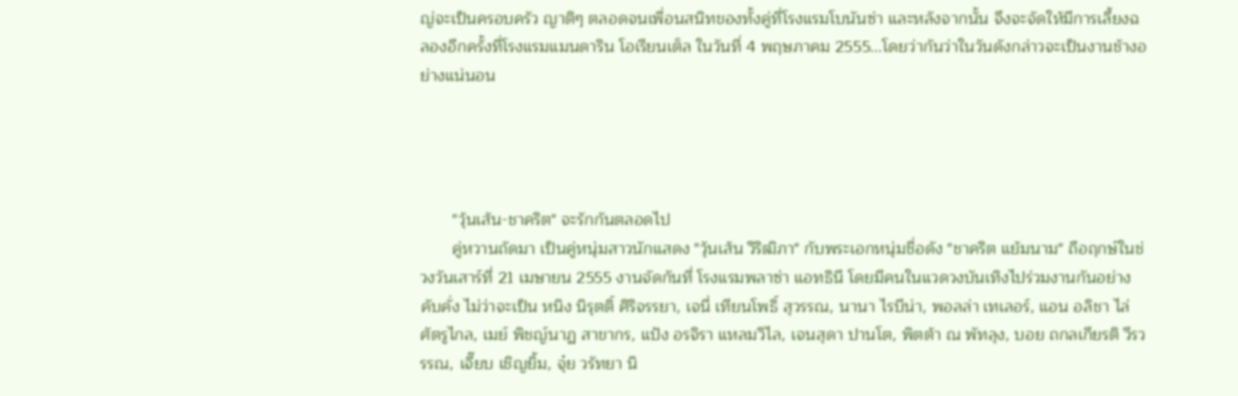ญ่จะเป็นครอบครัว ญาติๆ ตลอดจนเพื่อนสนิทของทั้งคู่ที่โรงแรมโบนันซ่า และหลังจากนั้น จึงจะจัดให้มีการเลี้ยงฉลองอีกครั้งที่โรงแรมแมนดาริน โอเรียนเต็ล ในวันที่ 4 พฤษภาคม 2555...โดยว่ากันว่าในวันดังกล่าวจะเป็นงานช้างอย่างแน่นอน




       "วุ้นเส้น-ชาคริต" จะรักกันตลอดไป
       คู่หวานถัดมา เป็นคู่หนุ่มสาวนักแสดง "วุ้นเส้น วิริฒิภา" กับพระเอกหนุ่มชื่อดัง "ชาคริต แย้มนาม" ถือฤกษ์ในช่วงวันเสาร์ที่ 21 เมษายน 2555 งานจัดกันที่ โรงแรมพลาซ่า แอทธินี โดยมีคนในแวดวงบันเทิงไปร่วมงานกันอย่างคับคั่ง ไม่ว่าจะเป็น หนิง นิรุตติ์ ศิริจรรยา, เจนี่ เทียนโพธิ์ สุวรรณ, นานา ไรบีน่า, พอลล่า เทเลอร์, แอน อลิชา ไล่ศัตรูไกล, เมย์ พิชญ์นาฏ สาขากร, แป้ง อรจิรา แหลมวิไล, เจนสุดา ปานโต, พิตต้า ณ พัทลุง, บอย ถกลเกียรติ วีรวรรณ, เจี๊ยบ เชิญยิ้ม, จุ๋ย วรัทยา นิ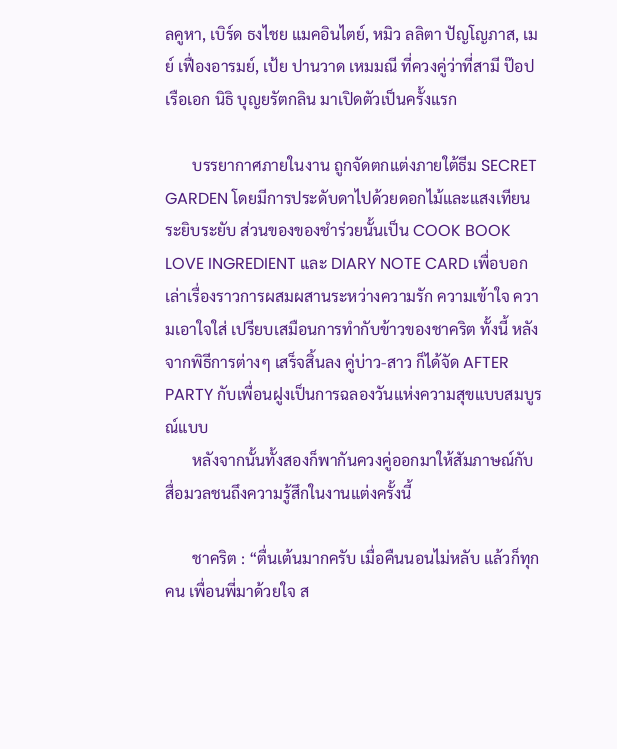ลคูหา, เบิร์ด ธงไชย แมคอินไตย์, หมิว ลลิตา ปัญโญภาส, เมย์ เฟื่องอารมย์, เป้ย ปานวาด เหมมณี ที่ควงคู่ว่าที่สามี ป๊อป เรือเอก นิธิ บุญยรัตกลิน มาเปิดตัวเป็นครั้งแรก

       บรรยากาศภายในงาน ถูกจัดตกแต่งภายใต้ธีม SECRET GARDEN โดยมีการประดับดาไปด้วยดอกไม้และแสงเทียนระยิบระยับ ส่วนของของชำร่วยนั้นเป็น COOK BOOK LOVE INGREDIENT และ DIARY NOTE CARD เพื่อบอกเล่าเรื่องราวการผสมผสานระหว่างความรัก ความเข้าใจ ความเอาใจใส่ เปรียบเสมือนการทำกับข้าวของชาคริต ทั้งนี้ หลังจากพิธีการต่างๆ เสร็จสิ้นลง คู่บ่าว-สาว ก็ได้จัด AFTER PARTY กับเพื่อนฝูงเป็นการฉลองวันแห่งความสุขแบบสมบูรณ์แบบ
       หลังจากนั้นทั้งสองก็พากันควงคู่ออกมาให้สัมภาษณ์กับสื่อมวลชนถึงความรู้สึกในงานแต่งครั้งนี้

       ชาคริต : “ตื่นเต้นมากครับ เมื่อคืนนอนไม่หลับ แล้วก็ทุกคน เพื่อนพี่มาด้วยใจ ส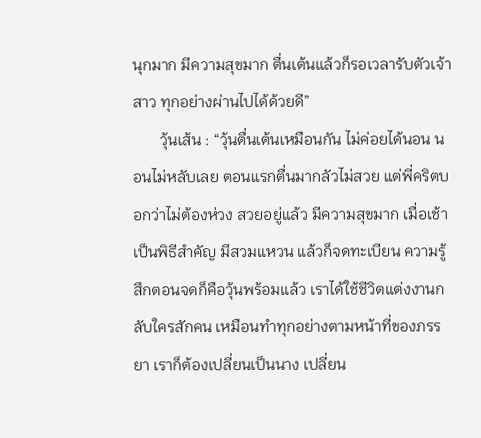นุกมาก มีความสุขมาก ตื่นเต้นแล้วก็รอเวลารับตัวเจ้าสาว ทุกอย่างผ่านไปได้ด้วยดี”
       วุ้นเส้น : “วุ้นตื่นเต้นเหมือนกัน ไม่ค่อยได้นอน นอนไม่หลับเลย ตอนแรกตื่นมากลัวไม่สวย แต่พี่คริตบอกว่าไม่ต้องห่วง สวยอยู่แล้ว มีความสุขมาก เมื่อเช้าเป็นพิธีสำคัญ มีสวมแหวน แล้วก็จดทะเบียน ความรู้สึกตอนจดก็คือวุ้นพร้อมแล้ว เราได้ใช้ชีวิตแต่งงานกลับใครสักคน เหมือนทำทุกอย่างตามหน้าที่ของภรรยา เราก็ต้องเปลี่ยนเป็นนาง เปลี่ยน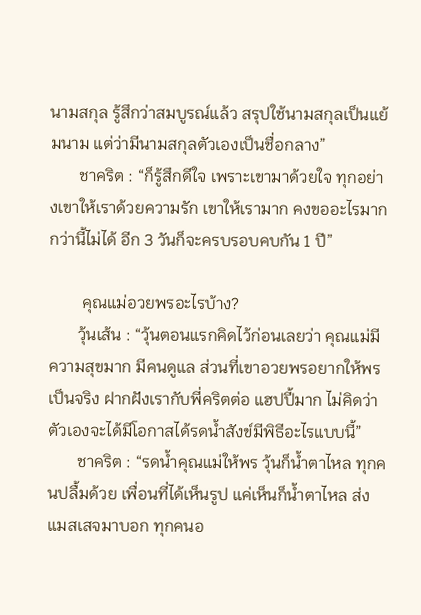นามสกุล รู้สึกว่าสมบูรณ์แล้ว สรุปใช้นามสกุลเป็นแย้มนาม แต่ว่ามีนามสกุลตัวเองเป็นชื่อกลาง”
       ชาคริต : “ก็รู้สึกดีใจ เพราะเขามาด้วยใจ ทุกอย่างเขาให้เราด้วยความรัก เขาให้เรามาก คงขออะไรมากกว่านี้ไม่ได้ อีก 3 วันก็จะครบรอบคบกัน 1 ปี”

        คุณแม่อวยพรอะไรบ้าง?
       วุ้นเส้น : “วุ้นตอนแรกคิดไว้ก่อนเลยว่า คุณแม่มีความสุขมาก มีคนดูแล ส่วนที่เขาอวยพรอยากให้พรเป็นจริง ฝากฝังเรากับพี่คริตต่อ แฮปปี้มาก ไม่คิดว่าตัวเองจะได้มีโอกาสได้รดน้ำสังข์มีพิธีอะไรแบบนี้”
       ชาคริต : “รดน้ำคุณแม่ให้พร วุ้นก็น้ำตาไหล ทุกคนปลื้มด้วย เพื่อนที่ได้เห็นรูป แค่เห็นก็น้ำตาไหล ส่งแมสเสจมาบอก ทุกคนอ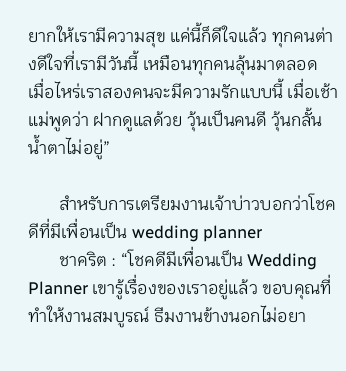ยากให้เรามีความสุข แค่นี้ก็ดีใจแล้ว ทุกคนต่างดีใจที่เรามีวันนี้ เหมือนทุกคนลุ้นมาตลอด เมื่อไหร่เราสองคนจะมีความรักแบบนี้ เมื่อเช้าแม่พูดว่า ฝากดูแลด้วย วุ้นเป็นคนดี วุ้นกลั้นน้ำตาไม่อยู่”

       สำหรับการเตรียมงานเจ้าบ่าวบอกว่าโชคดีที่มีเพื่อนเป็น wedding planner
       ชาคริต : “โชคดีมีเพื่อนเป็น Wedding Planner เขารู้เรื่องของเราอยู่แล้ว ขอบคุณที่ทำให้งานสมบูรณ์ ธีมงานข้างนอกไม่อยา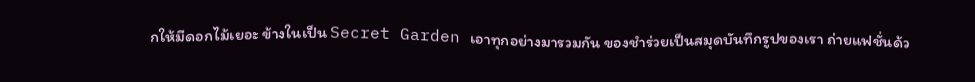กให้มีดอกไม้เยอะ ข้างในเป็น Secret Garden เอาทุกอย่างมารวมกัน ของชำร่วยเป็นสมุดบันทึกรูปของเรา ถ่ายแฟชั่นด้ว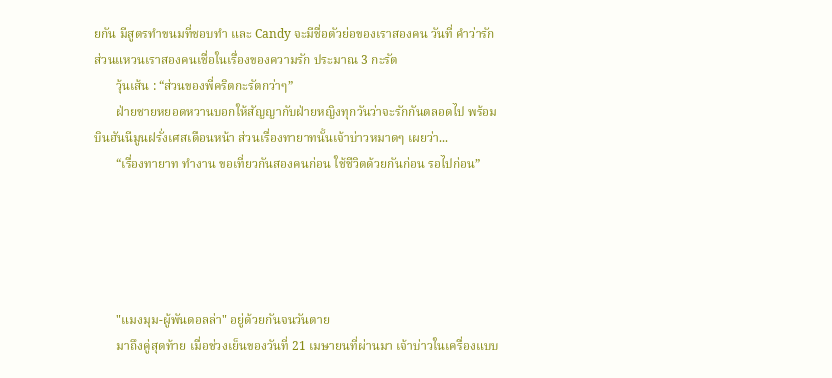ยกัน มีสูตรทำขนมที่ชอบทำ และ Candy จะมีชื่อตัวย่อของเราสองคน วันที่ คำว่ารัก ส่วนแหวนเราสองคนเชื่อในเรื่องของความรัก ประมาณ 3 กะรัต
       วุ้นเส้น : “ส่วนของพี่คริตกะรัตกว่าๆ”
       ฝ่ายชายหยอดหวานบอกให้สัญญากับฝ่ายหญิงทุกวันว่าจะรักกันตลอดไป พร้อมบินฮันนีมูนฝรั่งเศสเดือนหน้า ส่วนเรื่องทายาทนั้นเจ้าบ่าวหมาดๆ เผยว่า...
       “เรื่องทายาท ทำงาน ขอเที่ยวกันสองคนก่อน ใช้ชีวิตด้วยกันก่อน รอไปก่อน”





       "แมงมุม-ผู้พันดอลล่า" อยู่ด้วยกันจนวันตาย
       มาถึงคู่สุดท้าย เมื่อช่วงเย็นของวันที่ 21 เมษายนที่ผ่านมา เจ้าบ่าวในเครื่องแบบ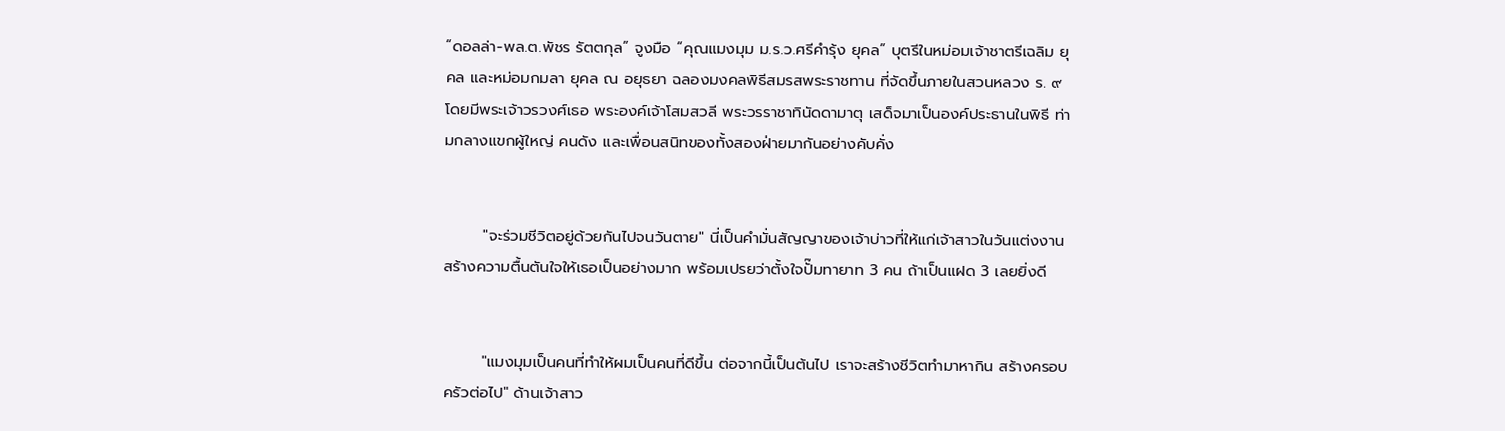“ดอลล่า-พล.ต.พัชร รัตตกุล” จูงมือ “คุณแมงมุม ม.ร.ว.ศรีคำรุ้ง ยุคล” บุตรีในหม่อมเจ้าชาตรีเฉลิม ยุคล และหม่อมกมลา ยุคล ณ อยุธยา ฉลองมงคลพิธีสมรสพระราชทาน ที่จัดขึ้นภายในสวนหลวง ร. ๙ โดยมีพระเจ้าวรวงศ์เธอ พระองค์เจ้าโสมสวลี พระวรราชาทินัดดามาตุ เสด็จมาเป็นองค์ประธานในพิธี ท่ามกลางแขกผู้ใหญ่ คนดัง และเพื่อนสนิทของทั้งสองฝ่ายมากันอย่างคับคั่ง


       "จะร่วมชีวิตอยู่ด้วยกันไปจนวันตาย" นี่เป็นคำมั่นสัญญาของเจ้าบ่าวที่ให้แก่เจ้าสาวในวันแต่งงาน สร้างความตื้นตันใจให้เธอเป็นอย่างมาก พร้อมเปรยว่าตั้งใจปั๊มทายาท 3 คน ถ้าเป็นแฝด 3 เลยยิ่งดี


       "แมงมุมเป็นคนที่ทำให้ผมเป็นคนที่ดีขึ้น ต่อจากนี้เป็นต้นไป เราจะสร้างชีวิตทำมาหากิน สร้างครอบครัวต่อไป" ด้านเจ้าสาว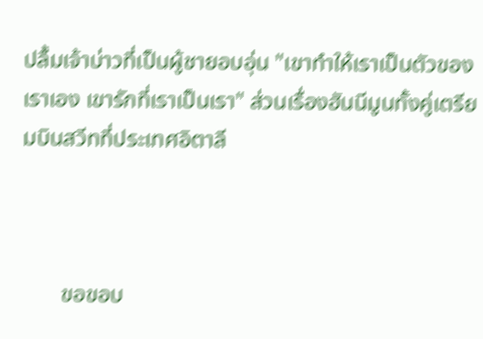ปลื้มเจ้าบ่าวที่เป็นผู้ชายอบอุ่น "เขาทำให้เราเป็นตัวของเราเอง เขารักที่เราเป็นเรา" ส่วนเรื่องฮันนีมูนทั้งคู่เตรียมบินสวีทที่ประเทศอิตาลี



       ขอขอบ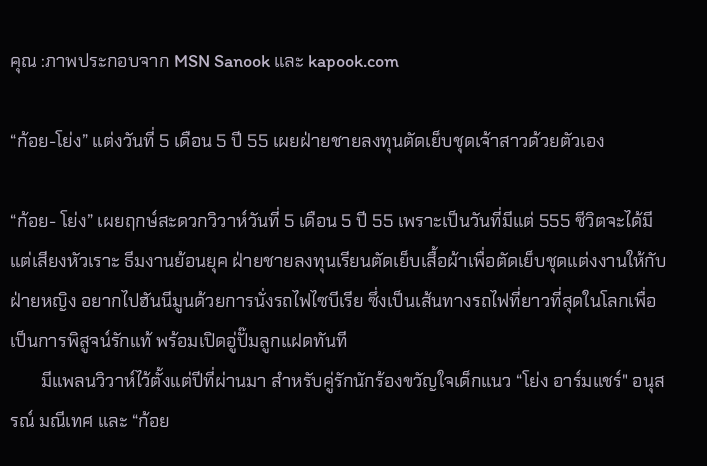คุณ :ภาพประกอบจาก MSN Sanook และ kapook.com

“ก้อย-โย่ง” แต่งวันที่ 5 เดือน 5 ปี 55 เผยฝ่ายชายลงทุนตัดเย็บชุดเจ้าสาวด้วยตัวเอง

“ก้อย- โย่ง” เผยฤกษ์สะดวกวิวาห์วันที่ 5 เดือน 5 ปี 55 เพราะเป็นวันที่มีแต่ 555 ชีวิตจะได้มีแต่เสียงหัวเราะ ธีมงานย้อนยุค ฝ่ายชายลงทุนเรียนตัดเย็บเสื้อผ้าเพื่อตัดเย็บชุดแต่งงานให้กับฝ่ายหญิง อยากไปฮันนีมูนด้วยการนั่งรถไฟไซบีเรีย ซึ่งเป็นเส้นทางรถไฟที่ยาวที่สุดในโลกเพื่อเป็นการพิสูจน์รักแท้ พร้อมเปิดอู่ปั๊มลูกแฝดทันที
       มีแพลนวิวาห์ไว้ตั้งแต่ปีที่ผ่านมา สำหรับคู่รักนักร้องขวัญใจเด็กแนว “โย่ง อาร์มแชร์" อนุสรณ์ มณีเทศ และ “ก้อย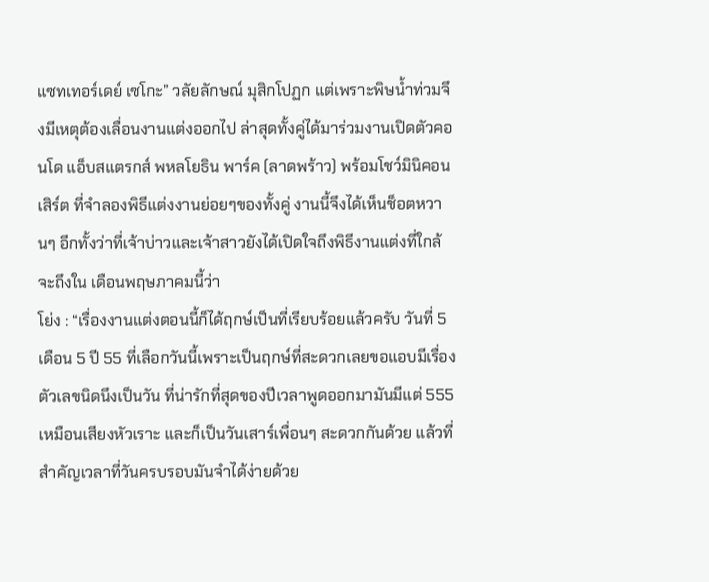แซทเทอร์เดย์ เซโกะ” วลัยลักษณ์ มุสิกโปฏก แต่เพราะพิษน้ำท่วมจึงมีเหตุต้องเลื่อนงานแต่งออกไป ล่าสุดทั้งคู่ได้มาร่วมงานเปิดตัวคอนโด แอ็บสแตรกส์ พหลโยธิน พาร์ค (ลาดพร้าว) พร้อมโชว์มินิคอนเสิร์ต ที่จำลองพิธีแต่งงานย่อยๆของทั้งคู่ งานนี้จึงได้เห็นช็อตหวานๆ อีกทั้งว่าที่เจ้าบ่าวและเจ้าสาวยังได้เปิดใจถึงพิธีงานแต่งที่ใกล้จะถึงใน เดือนพฤษภาคมนี้ว่า
โย่ง : “เรื่องงานแต่งตอนนี้ก็ได้ฤกษ์เป็นที่เรียบร้อยแล้วครับ วันที่ 5 เดือน 5 ปี 55 ที่เลือกวันนี้เพราะเป็นฤกษ์ที่สะดวกเลยขอแอบมีเรื่องตัวเลขนิดนึงเป็นวัน ที่น่ารักที่สุดของปีเวลาพูดออกมามันมีแต่ 555 เหมือนเสียงหัวเราะ และก็เป็นวันเสาร์เพื่อนๆ สะดวกกันด้วย แล้วที่สำคัญเวลาที่วันครบรอบมันจำได้ง่ายด้วย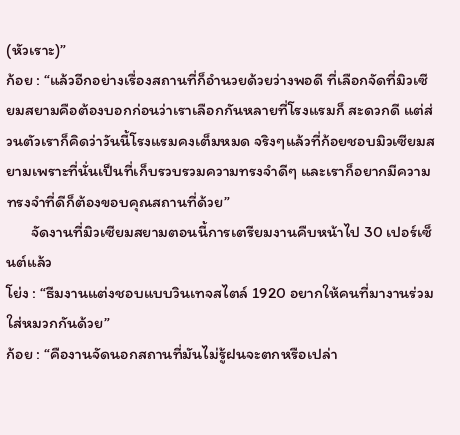(หัวเราะ)”
ก้อย : “แล้วอีกอย่างเรื่องสถานที่ก็อำนวยด้วยว่างพอดี ที่เลือกจัดที่มิวเซียมสยามคือต้องบอกก่อนว่าเราเลือกกันหลายที่โรงแรมก็ สะดวกดี แต่ส่วนตัวเราก็คิดว่าวันนี้โรงแรมคงเต็มหมด จริงๆแล้วที่ก้อยชอบมิวเซียมสยามเพราะที่นั่นเป็นที่เก็บรวบรวมความทรงจำดีๆ และเราก็อยากมีความทรงจำที่ดีก็ต้องขอบคุณสถานที่ด้วย”
       จัดงานที่มิวเซียมสยามตอนนี้การเตรียมงานคืบหน้าไป 30 เปอร์เซ็นต์แล้ว
โย่ง : “ธีมงานแต่งชอบแบบวินเทจสไตล์ 1920 อยากให้คนที่มางานร่วมใส่หมวกกันด้วย”
ก้อย : “คืองานจัดนอกสถานที่มันไม่รู้ฝนจะตกหรือเปล่า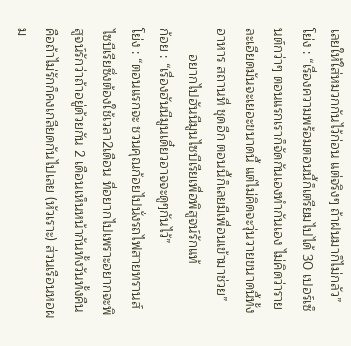เลยให้ใส่หมวกกันไว้ก่อน แต่จริงๆ ถ้าฝนมาก็ไม่กลัว”
โย่ง : “เรื่องความพร้อมตอนนี้ก็เตรียมไปได้ 30 เปอร์เซ็นต์กว่าๆ ตอนแรกเราก็จัดกันเองทำกันเอง ไม่คิดว่ารายละเอียดมันจะเยอะขนาดนี้ แต่ไม่คิดจะวุ่นวายขนาดนี้ทั้งอาหาร สถานที่ ชุดอีก ตอนนี้ก็เลยมีเพื่อนเข้ามาช่วย”
       อยากไปฮันนีมูนไซบีเรียเพื่อพิสูจน์รักแท้
ก้อย : “เรื่องฮันนีมูนเดี๋ยวอาจจะดูๆกันไว้”
โย่ง : “ตอนแรกจะ ชวนคุณก้อยไปนั่งรถไฟสายทรานส์ไซบีเรียซึ่งต้องใช้เวลา2เดือน ที่อยากไปเพราะอยากจะพิสูจน์รักว่าถ้าอยู่ด้วยกัน 2 เดือนเห็นหน้ากันทั้งวันทั้งคืน คือถ้าไม่รักก็คงเกลียดกันไปเลย (หัวเราะ) ส่วนเรือนหอผม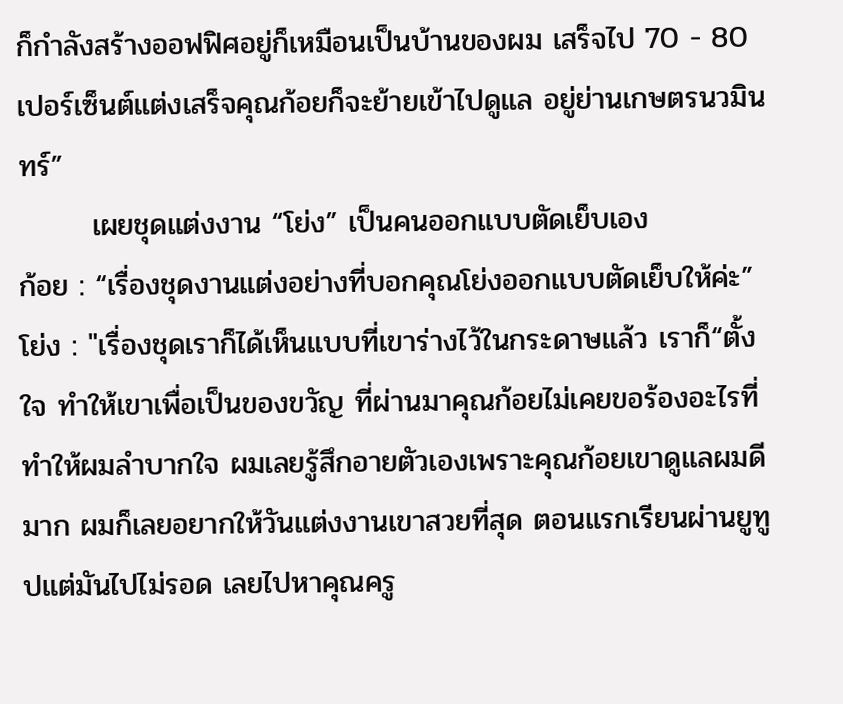ก็กำลังสร้างออฟฟิศอยู่ก็เหมือนเป็นบ้านของผม เสร็จไป 70 - 80 เปอร์เซ็นต์แต่งเสร็จคุณก้อยก็จะย้ายเข้าไปดูแล อยู่ย่านเกษตรนวมินทร์”
       เผยชุดแต่งงาน “โย่ง” เป็นคนออกแบบตัดเย็บเอง
ก้อย : “เรื่องชุดงานแต่งอย่างที่บอกคุณโย่งออกแบบตัดเย็บให้ค่ะ”
โย่ง : "เรื่องชุดเราก็ได้เห็นแบบที่เขาร่างไว้ในกระดาษแล้ว เราก็“ตั้งใจ ทำให้เขาเพื่อเป็นของขวัญ ที่ผ่านมาคุณก้อยไม่เคยขอร้องอะไรที่ทำให้ผมลำบากใจ ผมเลยรู้สึกอายตัวเองเพราะคุณก้อยเขาดูแลผมดีมาก ผมก็เลยอยากให้วันแต่งงานเขาสวยที่สุด ตอนแรกเรียนผ่านยูทูปแต่มันไปไม่รอด เลยไปหาคุณครู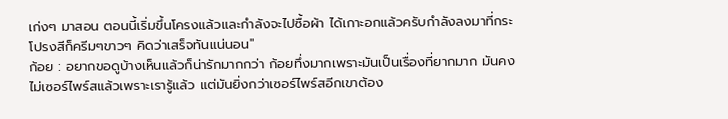เก่งๆ มาสอน ตอนนี้เริ่มขึ้นโครงแล้วและกำลังจะไปซื้อผ้า ได้เกาะอกแล้วครับกำลังลงมาที่กระโปรงสีก็ครีมๆขาวๆ คิดว่าเสร็จทันแน่นอน"
ก้อย : อยากขอดูบ้างเห็นแล้วก็น่ารักมากกว่า ก้อยทึ่งมากเพราะมันเป็นเรื่องที่ยากมาก มันคงไม่เซอร์ไพร์สแล้วเพราะเรารู้แล้ว แต่มันยิ่งกว่าเซอร์ไพร์สอีกเขาต้อง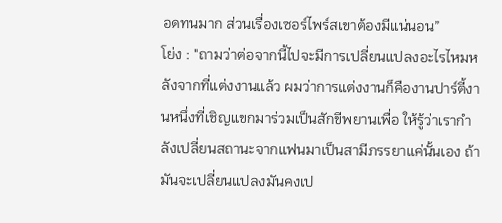อดทนมาก ส่วนเรื่องเซอร์ไพร์สเขาต้องมีแน่นอน”
โย่ง : "ถามว่าต่อจากนี้ไปจะมีการเปลี่ยนแปลงอะไรไหมหลังจากที่แต่งงานแล้ว ผมว่าการแต่งงานก็คืองานปาร์ตี้งานหนึ่งที่เชิญแขกมาร่วมเป็นสักขีพยานเพื่อ ให้รู้ว่าเรากำลังเปลี่ยนสถานะจากแฟนมาเป็นสามีภรรยาแค่นั้นเอง ถ้ามันจะเปลี่ยนแปลงมันคงเป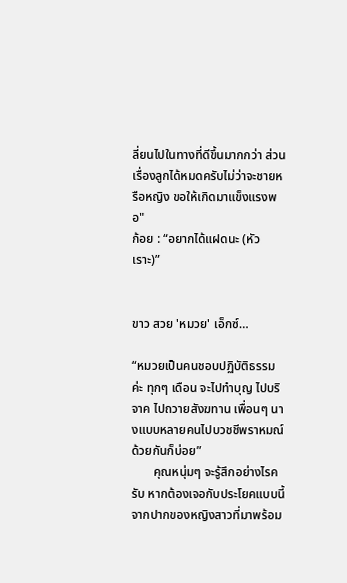ลี่ยนไปในทางที่ดีขึ้นมากกว่า ส่วนเรื่องลูกได้หมดครับไม่ว่าจะชายหรือหญิง ขอให้เกิดมาแข็งแรงพอ"
ก้อย : “อยากได้แฝดนะ (หัวเราะ)”


ขาว สวย 'หมวย' เอ็กซ์…

“หมวยเป็นคนชอบปฏิบัติธรรมค่ะ ทุกๆ เดือน จะไปทำบุญ ไปบริจาค ไปถวายสังฆทาน เพื่อนๆ นางแบบหลายคนไปบวชชีพราหมณ์ด้วยกันก็บ่อย”
       คุณหนุ่มๆ จะรู้สึกอย่างไรครับ หากต้องเจอกับประโยคแบบนี้จากปากของหญิงสาวที่มาพร้อม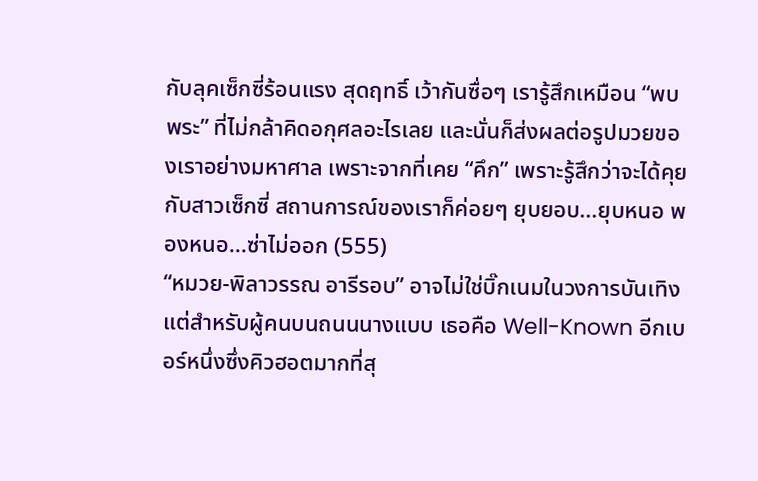กับลุคเซ็กซี่ร้อนแรง สุดฤทธิ์ เว้ากันซื่อๆ เรารู้สึกเหมือน “พบพระ” ที่ไม่กล้าคิดอกุศลอะไรเลย และนั่นก็ส่งผลต่อรูปมวยของเราอย่างมหาศาล เพราะจากที่เคย “คึก” เพราะรู้สึกว่าจะได้คุยกับสาวเซ็กซี่ สถานการณ์ของเราก็ค่อยๆ ยุบยอบ...ยุบหนอ พองหนอ...ซ่าไม่ออก (555)
“หมวย-พิลาวรรณ อารีรอบ” อาจไม่ใช่บิ๊กเนมในวงการบันเทิง แต่สำหรับผู้คนบนถนนนางแบบ เธอคือ Well-Known อีกเบอร์หนึ่งซึ่งคิวฮอตมากที่สุ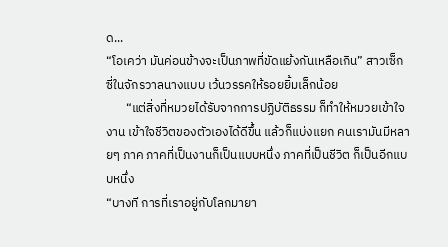ด...
“โอเคว่า มันค่อนข้างจะเป็นภาพที่ขัดแย้งกันเหลือเกิน” สาวเซ็กซี่ในจักรวาลนางแบบ เว้นวรรคให้รอยยิ้มเล็กน้อย
       “แต่สิ่งที่หมวยได้รับจากการปฏิบัติธรรม ก็ทำให้หมวยเข้าใจงาน เข้าใจชีวิตของตัวเองได้ดีขึ้น แล้วก็แบ่งแยก คนเรามันมีหลายๆ ภาค ภาคที่เป็นงานก็เป็นแบบหนึ่ง ภาคที่เป็นชีวิต ก็เป็นอีกแบบหนึ่ง
“บางที การที่เราอยู่กับโลกมายา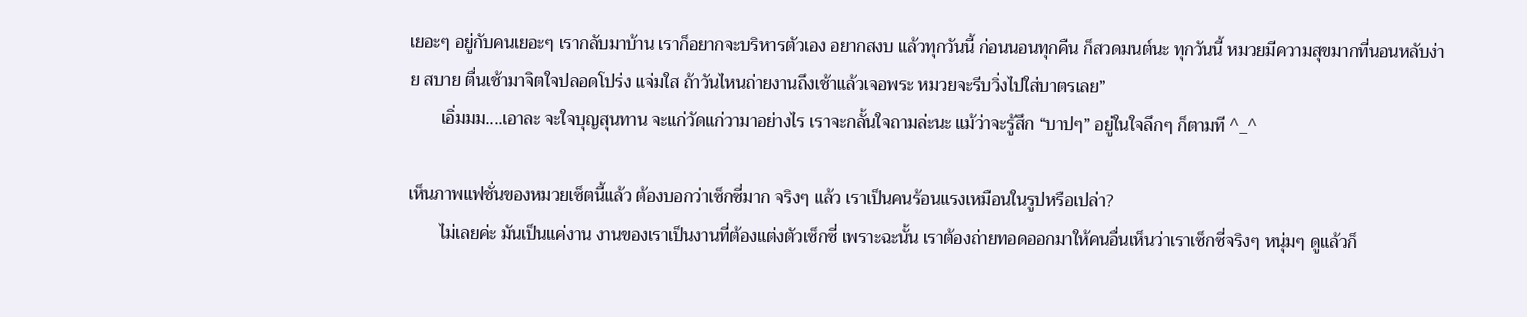เยอะๆ อยู่กับคนเยอะๆ เรากลับมาบ้าน เราก็อยากจะบริหารตัวเอง อยากสงบ แล้วทุกวันนี้ ก่อนนอนทุกคืน ก็สวดมนต์นะ ทุกวันนี้ หมวยมีความสุขมากที่นอนหลับง่าย สบาย ตื่นเช้ามาจิตใจปลอดโปร่ง แจ่มใส ถ้าวันไหนถ่ายงานถึงเช้าแล้วเจอพระ หมวยจะรีบวิ่งไปใส่บาตรเลย”
       เอิ่มมม....เอาละ จะใจบุญสุนทาน จะแก่วัดแก่วามาอย่างไร เราจะกลั้นใจถามล่ะนะ แม้ว่าจะรู้สึก “บาปๆ” อยู่ในใจลึกๆ ก็ตามที ^_^

เห็นภาพแฟชั่นของหมวยเซ็ตนี้แล้ว ต้องบอกว่าเซ็กซี่มาก จริงๆ แล้ว เราเป็นคนร้อนแรงเหมือนในรูปหรือเปล่า?
       ไม่เลยค่ะ มันเป็นแค่งาน งานของเราเป็นงานที่ต้องแต่งตัวเซ็กซี่ เพราะฉะนั้น เราต้องถ่ายทอดออกมาให้คนอื่นเห็นว่าเราเซ็กซี่จริงๆ หนุ่มๆ ดูแล้วก็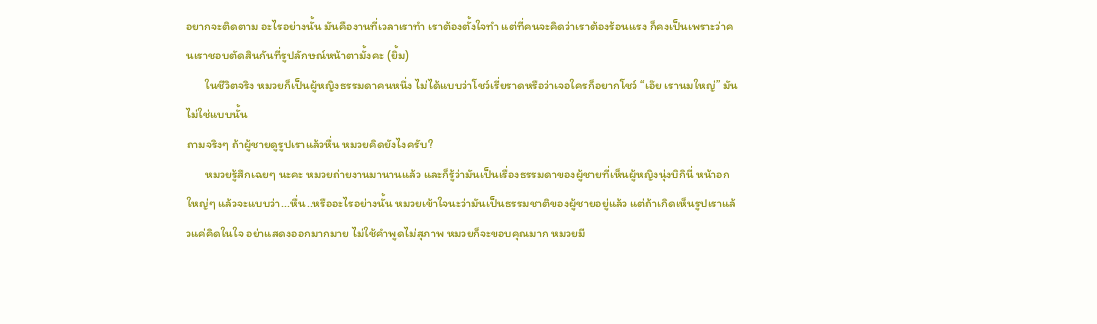อยากจะติดตาม อะไรอย่างนั้น มันคืองานที่เวลาเราทำ เราต้องตั้งใจทำ แต่ที่คนจะคิดว่าเราต้องร้อนแรง ก็คงเป็นเพราะว่าคนเราชอบตัดสินกันที่รูปลักษณ์หน้าตามั้งคะ (ยิ้ม)
       ในชีวิตจริง หมวยก็เป็นผู้หญิงธรรมดาคนหนึ่ง ไม่ได้แบบว่าโชว์เรี่ยราดหรือว่าเจอใครก็อยากโชว์ “เอ๊ย เรานมใหญ่” มันไม่ใช่แบบนั้น
ถามจริงๆ ถ้าผู้ชายดูรูปเราแล้วหื่น หมวยคิดยังไงครับ?
       หมวยรู้สึกเฉยๆ นะคะ หมวยถ่ายงานมานานแล้ว และก็รู้ว่ามันเป็นเรื่องธรรมดาของผู้ชายที่เห็นผู้หญิงนุ่งบิกินี่ หน้าอกใหญ่ๆ แล้วจะแบบว่า...หื่น..หรืออะไรอย่างนั้น หมวยเข้าใจนะว่ามันเป็นธรรมชาติของผู้ชายอยู่แล้ว แต่ถ้าเกิดเห็นรูปเราแล้วแค่คิดในใจ อย่าแสดงออกมากมาย ไม่ใช้คำพูดไม่สุภาพ หมวยก็จะขอบคุณมาก หมวยมี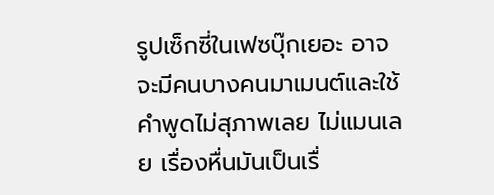รูปเซ็กซี่ในเฟซบุ๊กเยอะ อาจจะมีคนบางคนมาเมนต์และใช้คำพูดไม่สุภาพเลย ไม่แมนเลย เรื่องหื่นมันเป็นเรื่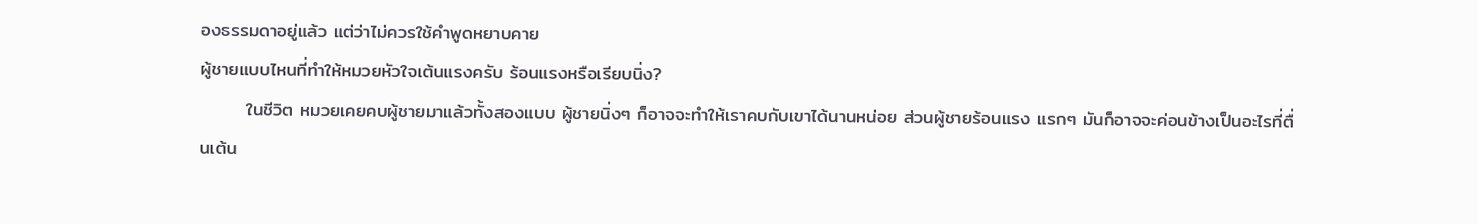องธรรมดาอยู่แล้ว แต่ว่าไม่ควรใช้คำพูดหยาบคาย
ผู้ชายแบบไหนที่ทำให้หมวยหัวใจเต้นแรงครับ ร้อนแรงหรือเรียบนิ่ง?
       ในชีวิต หมวยเคยคบผู้ชายมาแล้วทั้งสองแบบ ผู้ชายนิ่งๆ ก็อาจจะทำให้เราคบกับเขาได้นานหน่อย ส่วนผู้ชายร้อนแรง แรกๆ มันก็อาจจะค่อนข้างเป็นอะไรที่ตื่นเต้น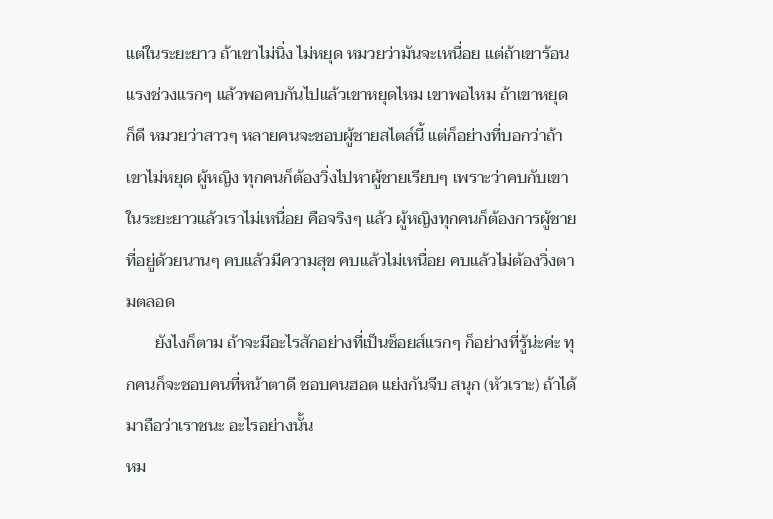แต่ในระยะยาว ถ้าเขาไม่นิ่ง ไม่หยุด หมวยว่ามันจะเหนื่อย แต่ถ้าเขาร้อนแรงช่วงแรกๆ แล้วพอคบกันไปแล้วเขาหยุดไหม เขาพอไหม ถ้าเขาหยุด ก็ดี หมวยว่าสาวๆ หลายคนจะชอบผู้ชายสไตล์นี้ แต่ก็อย่างที่บอกว่าถ้าเขาไม่หยุด ผู้หญิง ทุกคนก็ต้องวิ่งไปหาผู้ชายเรียบๆ เพราะว่าคบกับเขาในระยะยาวแล้วเราไม่เหนื่อย คือจริงๆ แล้ว ผู้หญิงทุกคนก็ต้องการผู้ชายที่อยู่ด้วยนานๆ คบแล้วมีความสุข คบแล้วไม่เหนื่อย คบแล้วไม่ต้องวิ่งตามตลอด
       ยังไงก็ตาม ถ้าจะมีอะไรสักอย่างที่เป็นช็อยส์แรกๆ ก็อย่างที่รู้น่ะค่ะ ทุกคนก็จะชอบคนที่หน้าตาดี ชอบคนฮอต แย่งกันจีบ สนุก (หัวเราะ) ถ้าได้มาถือว่าเราชนะ อะไรอย่างนั้น
หม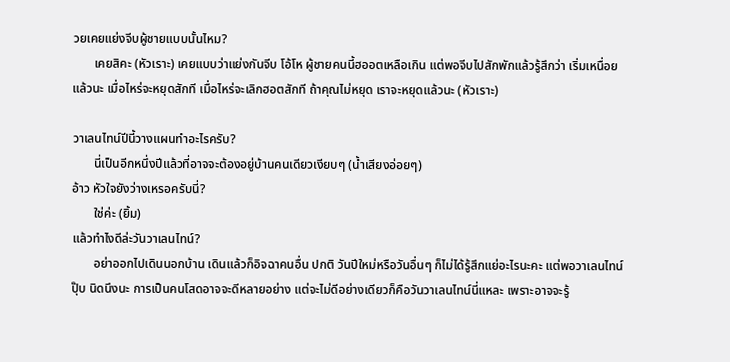วยเคยแย่งจีบผู้ชายแบบนั้นไหม?
       เคยสิคะ (หัวเราะ) เคยแบบว่าแย่งกันจีบ โอ้โห ผู้ชายคนนี้ฮออตเหลือเกิน แต่พอจีบไปสักพักแล้วรู้สึกว่า เริ่มเหนื่อยแล้วนะ เมื่อไหร่จะหยุดสักที เมื่อไหร่จะเลิกฮอตสักที ถ้าคุณไม่หยุด เราจะหยุดแล้วนะ (หัวเราะ)

วาเลนไทน์ปีนี้วางแผนทำอะไรครับ?
       นี่เป็นอีกหนึ่งปีแล้วที่อาจจะต้องอยู่บ้านคนเดียวเงียบๆ (น้ำเสียงอ่อยๆ)
อ้าว หัวใจยังว่างเหรอครับนี่?
       ใช่ค่ะ (ยิ้ม)
แล้วทำไงดีล่ะวันวาเลนไทน์?
       อย่าออกไปเดินนอกบ้าน เดินแล้วก็อิจฉาคนอื่น ปกติ วันปีใหม่หรือวันอื่นๆ ก็ไม่ได้รู้สึกแย่อะไรนะคะ แต่พอวาเลนไทน์ปุ๊บ นิดนึงนะ การเป็นคนโสดอาจจะดีหลายอย่าง แต่จะไม่ดีอย่างเดียวก็คือวันวาเลนไทน์นี่แหละ เพราะอาจจะรู้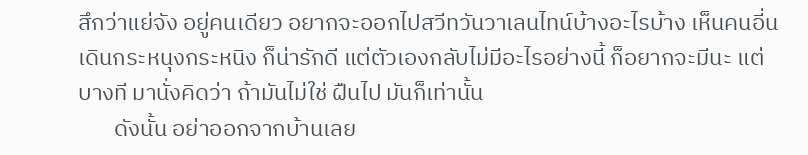สึกว่าแย่จัง อยู่คนเดียว อยากจะออกไปสวีทวันวาเลนไทน์บ้างอะไรบ้าง เห็นคนอี่นเดินกระหนุงกระหนิง ก็น่ารักดี แต่ตัวเองกลับไม่มีอะไรอย่างนี้ ก็อยากจะมีนะ แต่บางที มานั่งคิดว่า ถ้ามันไม่ใช่ ฝืนไป มันก็เท่านั้น
       ดังนั้น อย่าออกจากบ้านเลย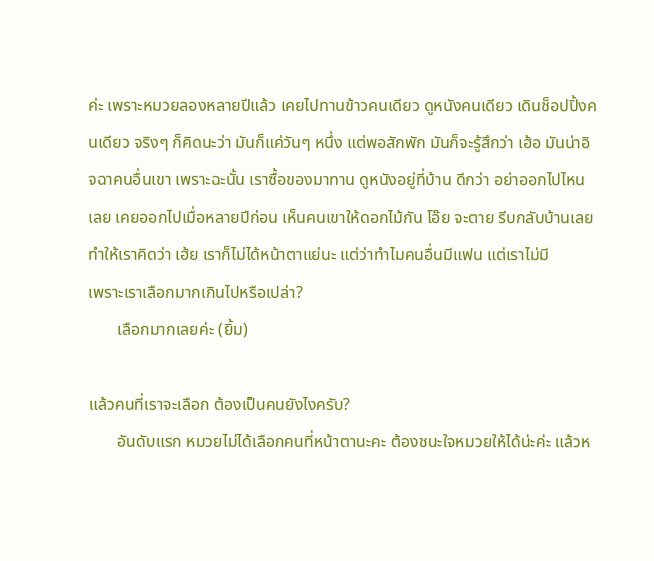ค่ะ เพราะหมวยลองหลายปีแล้ว เคยไปทานข้าวคนเดียว ดูหนังคนเดียว เดินช็อปปิ้งคนเดียว จริงๆ ก็คิดนะว่า มันก็แค่วันๆ หนึ่ง แต่พอสักพัก มันก็จะรู้สึกว่า เฮ้อ มันน่าอิจฉาคนอื่นเขา เพราะฉะนั้น เราซื้อของมาทาน ดูหนังอยู่ที่บ้าน ดีกว่า อย่าออกไปไหนเลย เคยออกไปเมื่อหลายปีก่อน เห็นคนเขาให้ดอกไม้กัน โอ๊ย จะตาย รีบกลับบ้านเลย ทำให้เราคิดว่า เฮ้ย เราก็ไม่ได้หน้าตาแย่นะ แต่ว่าทำไมคนอื่นมีแฟน แต่เราไม่มี
เพราะเราเลือกมากเกินไปหรือเปล่า?
       เลือกมากเลยค่ะ (ยิ้ม)

แล้วคนที่เราจะเลือก ต้องเป็นคนยังไงครับ?
       อันดับแรก หมวยไม่ได้เลือกคนที่หน้าตานะคะ ต้องชนะใจหมวยให้ได้น่ะค่ะ แล้วห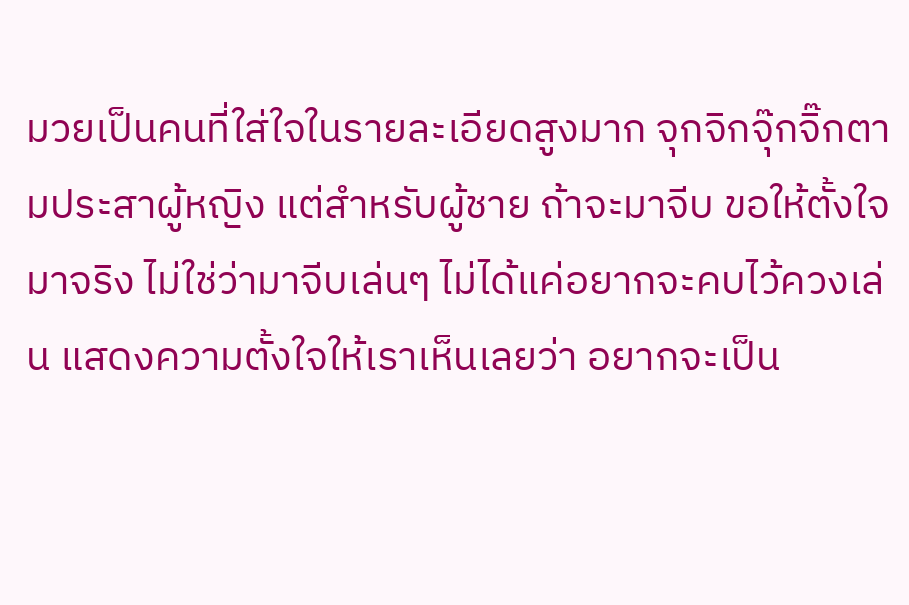มวยเป็นคนที่ใส่ใจในรายละเอียดสูงมาก จุกจิกจุ๊กจิ๊กตามประสาผู้หญิง แต่สำหรับผู้ชาย ถ้าจะมาจีบ ขอให้ตั้งใจมาจริง ไม่ใช่ว่ามาจีบเล่นๆ ไม่ได้แค่อยากจะคบไว้ควงเล่น แสดงความตั้งใจให้เราเห็นเลยว่า อยากจะเป็น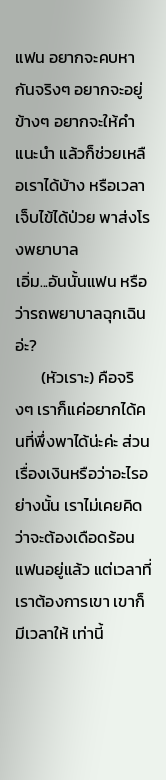แฟน อยากจะคบหากันจริงๆ อยากจะอยู่ข้างๆ อยากจะให้คำแนะนำ แล้วก็ช่วยเหลือเราได้บ้าง หรือเวลาเจ็บไข้ได้ป่วย พาส่งโรงพยาบาล
เอิ่ม...อันนั้นแฟน หรือว่ารถพยาบาลฉุกเฉินอ่ะ?
       (หัวเราะ) คือจริงๆ เราก็แค่อยากได้คนที่พึ่งพาได้น่ะค่ะ ส่วนเรื่องเงินหรือว่าอะไรอย่างนั้น เราไม่เคยคิดว่าจะต้องเดือดร้อนแฟนอยู่แล้ว แต่เวลาที่เราต้องการเขา เขาก็มีเวลาให้ เท่านี้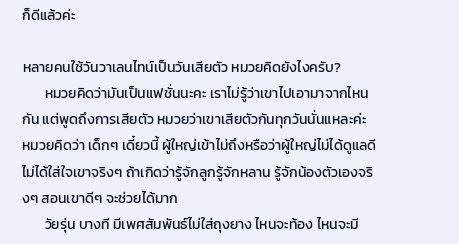ก็ดีแล้วค่ะ

หลายคนใช้วันวาเลนไทน์เป็นวันเสียตัว หมวยคิดยังไงครับ?
       หมวยคิดว่ามันเป็นแฟชั่นนะคะ เราไม่รู้ว่าเขาไปเอามาจากไหนกัน แต่พูดถึงการเสียตัว หมวยว่าเขาเสียตัวกันทุกวันนั่นแหละค่ะ
หมวยคิดว่า เด็กๆ เดี๋ยวนี้ ผู้ใหญ่เข้าไม่ถึงหรือว่าผู้ใหญ่ไม่ได้ดูแลดี ไม่ได้ใส่ใจเขาจริงๆ ถ้าเกิดว่ารู้จักลูกรู้จักหลาน รู้จักน้องตัวเองจริงๆ สอนเขาดีๆ จะช่วยได้มาก
       วัยรุ่น บางที มีเพศสัมพันธ์ไม่ใส่ถุงยาง ไหนจะท้อง ไหนจะมี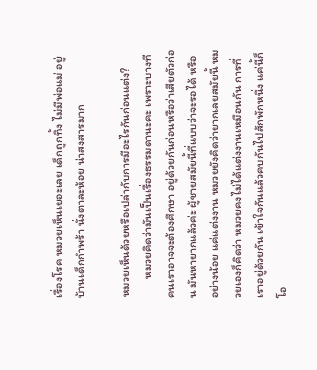เรื่องโรค หมวยเห็นเยอะเลย เด็กถูกทิ้ง ไม่มีพ่อแม่ อยู่บ้านเด็กกำพร้า นั่งตาละห้อย น่าสงสารมาก

หมวยเห็นด้วยหรือเปล่ากับการมีอะไรกันก่อนแต่ง?
       หมวยคิดว่ามันเป็นเรื่องธรรมดานะคะ เพราะบางที คนเราอาจจะต้องศึกษา อยู่ด้วยกันก่อนหรือว่าเสียตัวก่อน มันหายากแล้วค่ะ ผู้ชายสมัยนี้ที่แบบว่าจะรอได้ หรืออย่างน้อย แค่แต่งงาน หมวยยังคิดว่ายากเลยสมัยนี้ หมวยเองก็คิดว่า หมวยคงไม่ได้แต่งงานเหมือนกัน การที่เราอยู่ด้วยกัน เข้าใจกันแล้วคบกันไปสักพักหนึ่ง แค่นี้ก็โอ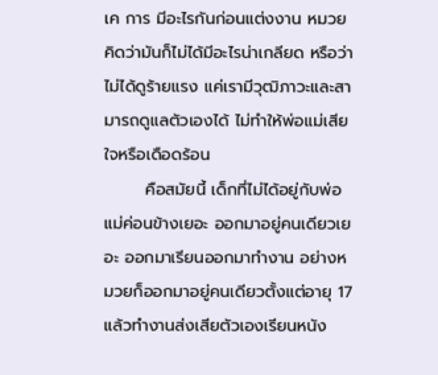เค การ มีอะไรกันก่อนแต่งงาน หมวยคิดว่ามันก็ไม่ได้มีอะไรน่าเกลียด หรือว่าไม่ได้ดูร้ายแรง แค่เรามีวุฒิภาวะและสามารถดูแลตัวเองได้ ไม่ทำให้พ่อแม่เสียใจหรือเดือดร้อน
       คือสมัยนี้ เด็กที่ไม่ได้อยู่กับพ่อแม่ค่อนข้างเยอะ ออกมาอยู่คนเดียวเยอะ ออกมาเรียนออกมาทำงาน อย่างหมวยก็ออกมาอยู่คนเดียวตั้งแต่อายุ 17 แล้วทำงานส่งเสียตัวเองเรียนหนัง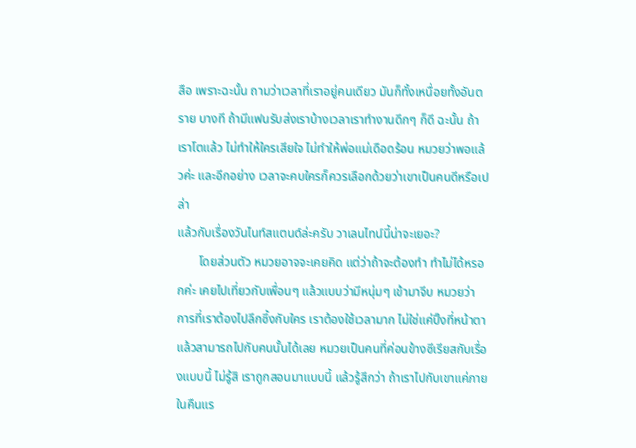สือ เพราะฉะนั้น ถามว่าเวลาที่เราอยู่คนเดียว มันก็ทั้งเหนื่อยทั้งอันตราย บางที ถ้ามีแฟนรับส่งเราบ้างเวลาเราทำงานดึกๆ ก็ดี ฉะนั้น ถ้าเราโตแล้ว ไม่ทำให้ใครเสียใจ ไม่ทำให้พ่อแม่เดือดร้อน หมวยว่าพอแล้วค่ะ และอีกอย่าง เวลาจะคบใครก็ควรเลือกด้วยว่าเขาเป็นคนดีหรือเปล่า
แล้วกับเรื่องวันไนท์สแตนด์ล่ะครับ วาเลนไทน์นี้น่าจะเยอะ?
       โดยส่วนตัว หมวยอาจจะเคยคิด แต่ว่าถ้าจะต้องทำ ทำไม่ได้หรอกค่ะ เคยไปเที่ยวกับเพื่อนๆ แล้วแบบว่ามีหนุ่มๆ เข้ามาจีบ หมวยว่า การที่เราต้องไปลึกซึ้งกับใคร เราต้องใช้เวลามาก ไม่ใช่แค่ปิ๊งที่หน้าตาแล้วสามารถไปกับคนนั้นได้เลย หมวยเป็นคนที่ค่อนข้างซีเรียสกับเรื่องแบบนี้ ไม่รู้สิ เราถูกสอนมาแบบนี้ แล้วรู้สึกว่า ถ้าเราไปกับเขาแค่ภายในคืนแร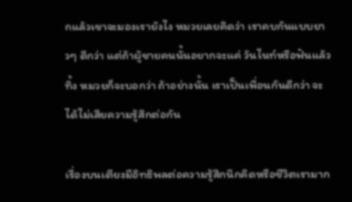กแล้วเขาจะมองเรายังไง หมวยเลยคิดว่า เราคบกันแบบยาวๆ ดีกว่า แต่ถ้าผู้ชายคนนั้นอยากจะแค่ วันไนท์หรือฟันแล้วทิ้ง หมวยก็จะบอกว่า ถ้าอย่างนั้น เราเป็นเพื่อนกันดีกว่า จะได้ไม่เสียความรู้สึกต่อกัน

เรื่องบนเตียงมีอิทธิพลต่อความรู้สึกนึกคิดหรือชีวิตเรามาก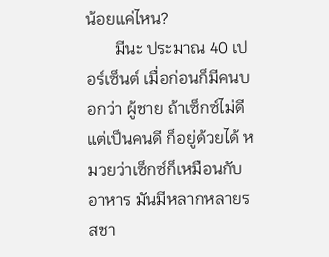น้อยแค่ไหน?
       มีนะ ประมาณ 40 เปอร์เซ็นต์ เมื่อก่อนก็มีคนบอกว่า ผู้ชาย ถ้าเซ็กซ์ไม่ดี แต่เป็นคนดี ก็อยู่ด้วยได้ หมวยว่าเซ็กซ์ก็เหมือนกับอาหาร มันมีหลากหลายรสชา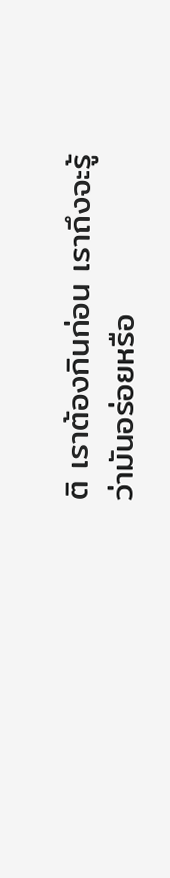ติ เราต้องกินก่อน เราถึงจะรู้ว่ามันอร่อยหรือ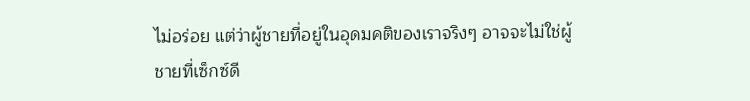ไม่อร่อย แต่ว่าผู้ชายที่อยู่ในอุดมคติของเราจริงๆ อาจจะไม่ใช่ผู้ชายที่เซ็กซ์ดี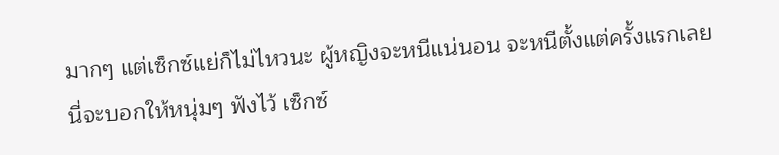มากๆ แต่เซ็กซ์แย่ก็ไม่ไหวนะ ผู้หญิงจะหนีแน่นอน จะหนีตั้งแต่ครั้งแรกเลย นี่จะบอกให้หนุ่มๆ ฟังไว้ เซ็กซ์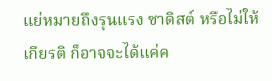แย่หมายถึงรุนแรง ซาดิสต์ หรือไม่ให้เกียรติ ก็อาจจะได้แค่ค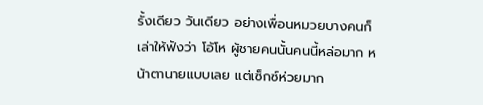รั้งเดียว วันเดียว อย่างเพื่อนหมวยบางคนก็เล่าให้ฟังว่า โอ้โห ผู้ชายคนนั้นคนนี้หล่อมาก หน้าตานายแบบเลย แต่เซ็กซ์ห่วยมาก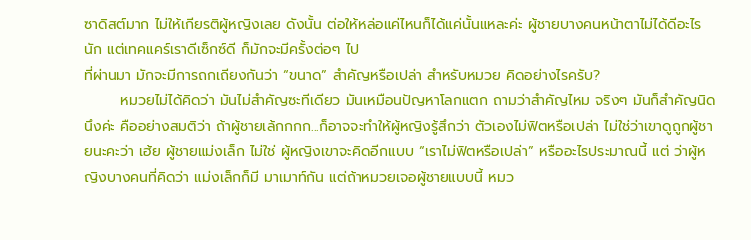ซาดิสต์มาก ไม่ให้เกียรติผู้หญิงเลย ดังนั้น ต่อให้หล่อแค่ไหนก็ได้แค่นั้นแหละค่ะ ผู้ชายบางคนหน้าตาไม่ได้ดีอะไรนัก แต่เทคแคร์เราดีเซ็กซ์ดี ก็มักจะมีครั้งต่อๆ ไป
ที่ผ่านมา มักจะมีการถกเถียงกันว่า “ขนาด” สำคัญหรือเปล่า สำหรับหมวย คิดอย่างไรครับ?
       หมวยไม่ได้คิดว่า มันไม่สำคัญซะทีเดียว มันเหมือนปัญหาโลกแตก ถามว่าสำคัญไหม จริงๆ มันก็สำคัญนิดนึงค่ะ คืออย่างสมติว่า ถ้าผู้ชายเล้กกกก...ก็อาจจะทำให้ผู้หญิงรู้สึกว่า ตัวเองไม่ฟิตหรือเปล่า ไม่ใช่ว่าเขาดูถูกผู้ชายนะคะว่า เฮ้ย ผู้ชายแม่งเล็ก ไม่ใช่ ผู้หญิงเขาจะคิดอีกแบบ “เราไม่ฟิตหรือเปล่า” หรืออะไรประมาณนี้ แต่ ว่าผู้หญิงบางคนที่คิดว่า แม่งเล็กก็มี มาเมาท์กัน แต่ถ้าหมวยเจอผู้ชายแบบนี้ หมว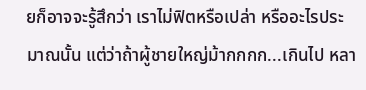ยก็อาจจะรู้สึกว่า เราไม่ฟิตหรือเปล่า หรืออะไรประมาณนั้น แต่ว่าถ้าผู้ชายใหญ่ม้ากกกก...เกินไป หลา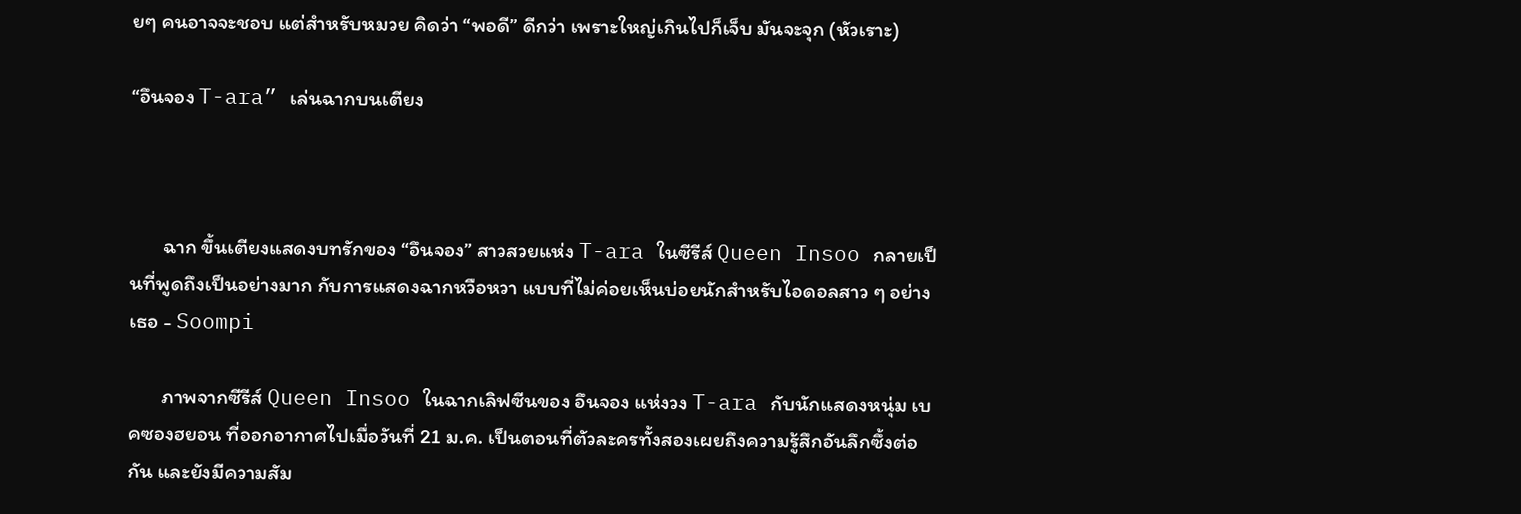ยๆ คนอาจจะชอบ แต่สำหรับหมวย คิดว่า “พอดี” ดีกว่า เพราะใหญ่เกินไปก็เจ็บ มันจะจุก (หัวเราะ)

“อึนจอง T-ara” เล่นฉากบนเตียง



       ฉาก ขึ้นเตียงแสดงบทรักของ “อึนจอง” สาวสวยแห่ง T-ara ในซีรีส์ Queen Insoo กลายเป็นที่พูดถึงเป็นอย่างมาก กับการแสดงฉากหวือหวา แบบที่ไม่ค่อยเห็นบ่อยนักสำหรับไอดอลสาว ๆ อย่างเธอ - Soompi

       ภาพจากซีรีส์ Queen Insoo ในฉากเลิฟซีนของ อึนจอง แห่งวง T-ara กับนักแสดงหนุ่ม เบคซองฮยอน ที่ออกอากาศไปเมื่อวันที่ 21 ม.ค. เป็นตอนที่ตัวละครทั้งสองเผยถึงความรู้สึกอันลึกซึ้งต่อกัน และยังมีความสัม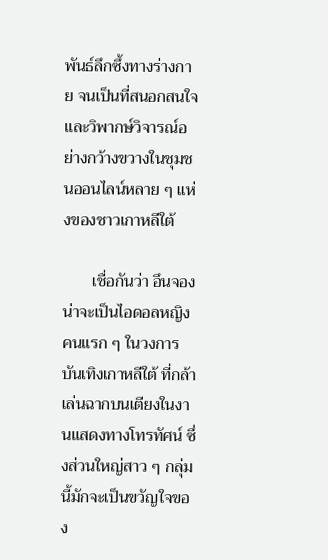พันธ์ลึกซึ้งทางร่างกาย จนเป็นที่สนอกสนใจและวิพากษ์วิจารณ์อย่างกว้างขวางในชุมชนออนไลน์หลาย ๆ แห่งของชาวเกาหลีใต้

       เชื่อกันว่า อึนจอง น่าจะเป็นไอดอลหญิงคนแรก ๆ ในวงการบันเทิงเกาหลีใต้ ที่กล้าเล่นฉากบนเตียงในงานแสดงทางโทรทัศน์ ซึ่งส่วนใหญ่สาว ๆ กลุ่มนี้มักจะเป็นขวัญใจของ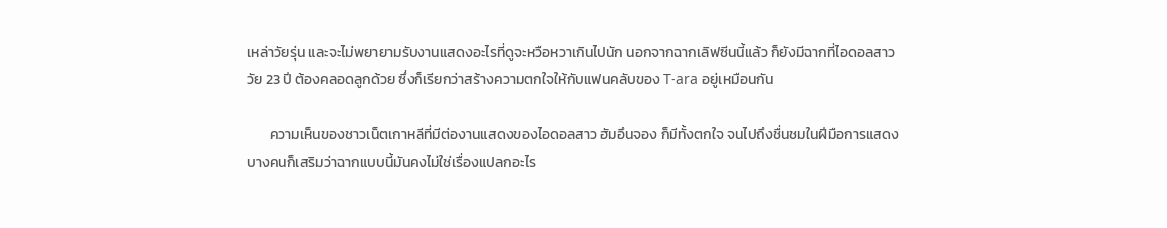เหล่าวัยรุ่น และจะไม่พยายามรับงานแสดงอะไรที่ดูจะหวือหวาเกินไปนัก นอกจากฉากเลิฟซีนนี้แล้ว ก็ยังมีฉากที่ไอดอลสาววัย 23 ปี ต้องคลอดลูกด้วย ซึ่งก็เรียกว่าสร้างความตกใจให้กับแฟนคลับของ T-ara อยู่เหมือนกัน

       ความเห็นของชาวเน็ตเกาหลีที่มีต่องานแสดงของไอดอลสาว ฮัมอึนจอง ก็มีทั้งตกใจ จนไปถึงชื่นชมในฝีมือการแสดง บางคนก็เสริมว่าฉากแบบนี้มันคงไม่ใช่เรื่องแปลกอะไร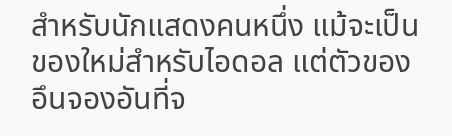สำหรับนักแสดงคนหนึ่ง แม้จะเป็นของใหม่สำหรับไอดอล แต่ตัวของอึนจองอันที่จ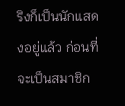ริงก็เป็นนักแสดงอยู่แล้ว ก่อนที่จะเป็นสมาชิก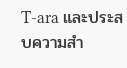T-ara และประสบความสำ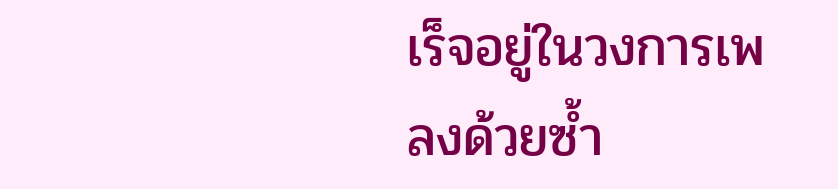เร็จอยู่ในวงการเพลงด้วยซ้ำ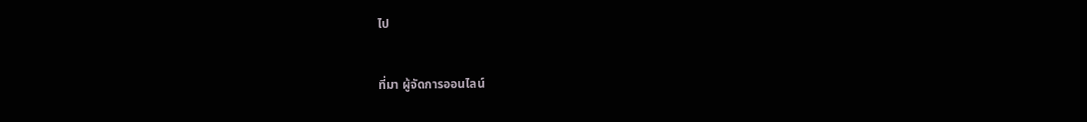ไป

ที่มา ผู้จัดการออนไลน์